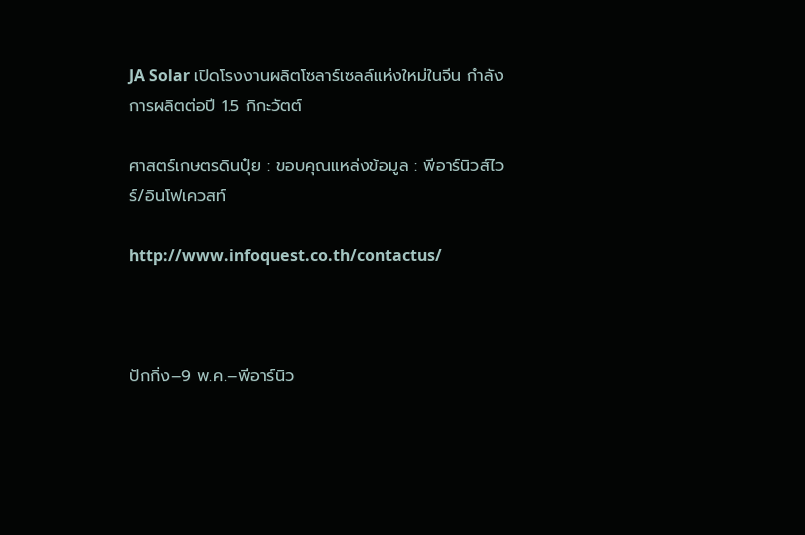JA Solar เปิดโรงงานผลิตโซลาร์เซลล์แห่งใหม่ในจีน กำลังการผลิตต่อปี 1.5 กิกะวัตต์

ศาสตร์เกษตรดินปุ๋ย : ขอบคุณแหล่งข้อมูล : พีอาร์นิวส์ไวร์/อินโฟเควสท์

http://www.infoquest.co.th/contactus/



ปักกิ่ง–9 พ.ค.–พีอาร์นิว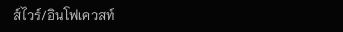ส์ไวร์/อินโฟเควสท์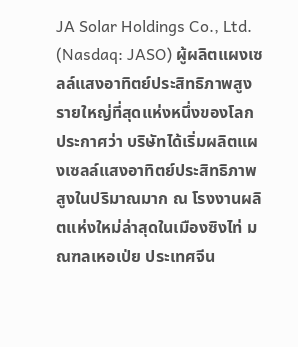JA Solar Holdings Co., Ltd. (Nasdaq: JASO) ผู้ผลิตแผงเซลล์แสงอาทิตย์ประสิทธิภาพสูงรายใหญ่ที่สุดแห่งหนึ่งของโลก ประกาศว่า บริษัทได้เริ่มผลิตแผงเซลล์แสงอาทิตย์ประสิทธิภาพสูงในปริมาณมาก ณ โรงงานผลิตแห่งใหม่ล่าสุดในเมืองซิงไท่ มณฑลเหอเป่ย ประเทศจีน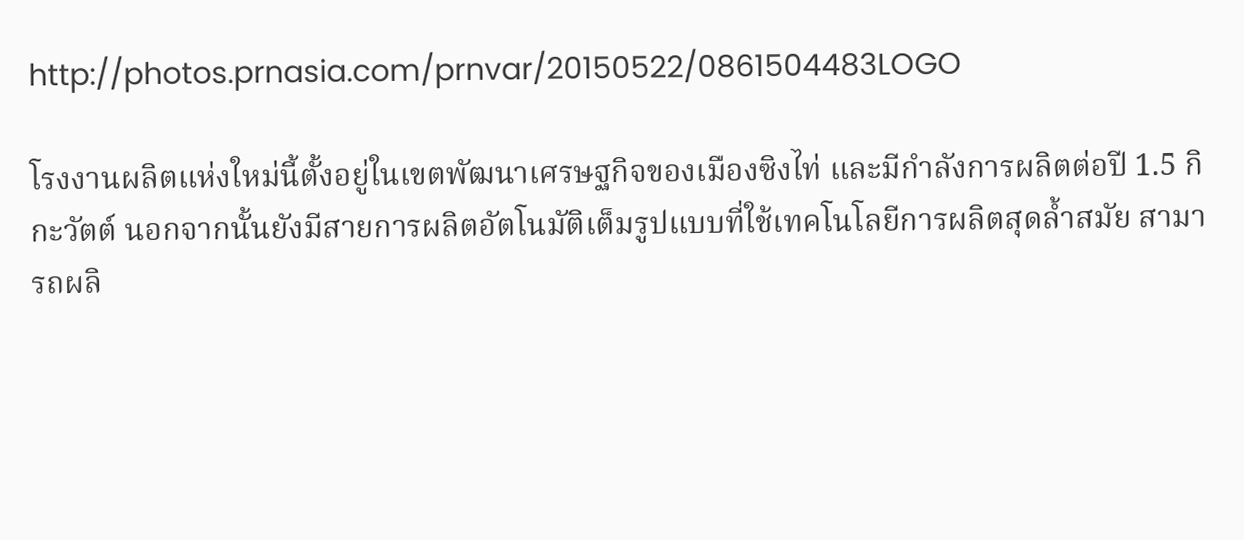http://photos.prnasia.com/prnvar/20150522/0861504483LOGO

โรงงานผลิตแห่งใหม่นี้ตั้งอยู่ในเขตพัฒนาเศรษฐกิจของเมืองซิงไท่ และมีกำลังการผลิตต่อปี 1.5 กิกะวัตต์ นอกจากนั้นยังมีสายการผลิตอัตโนมัติเต็มรูปแบบที่ใช้เทคโนโลยีการผลิตสุดล้ำสมัย สามารถผลิ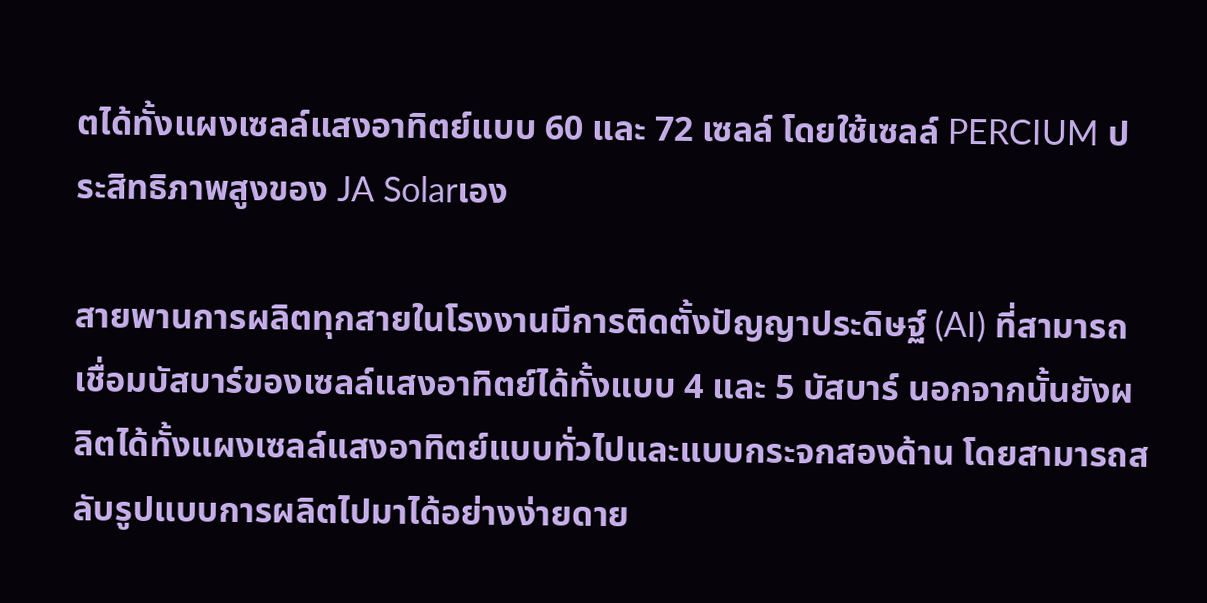ตได้ทั้งแผงเซลล์แสงอาทิตย์แบบ 60 และ 72 เซลล์ โดยใช้เซลล์ PERCIUM ประสิทธิภาพสูงของ JA Solarเอง

สายพานการผลิตทุกสายในโรงงานมีการติดตั้งปัญญาประดิษฐ์ (AI) ที่สามารถเชื่อมบัสบาร์ของเซลล์แสงอาทิตย์ได้ทั้งแบบ 4 และ 5 บัสบาร์ นอกจากนั้นยังผลิตได้ทั้งแผงเซลล์แสงอาทิตย์แบบทั่วไปและแบบกระจกสองด้าน โดยสามารถสลับรูปแบบการผลิตไปมาได้อย่างง่ายดาย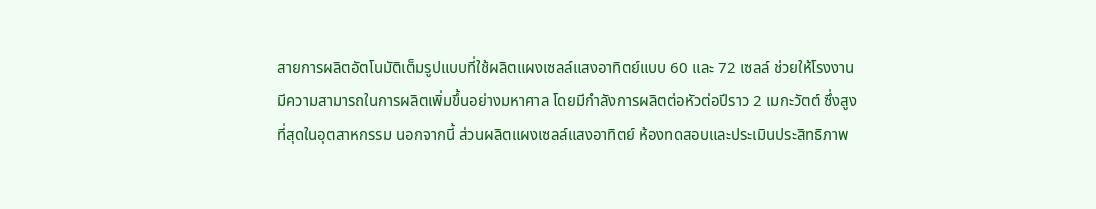สายการผลิตอัตโนมัติเต็มรูปแบบที่ใช้ผลิตแผงเซลล์แสงอาทิตย์แบบ 60 และ 72 เซลล์ ช่วยให้โรงงานมีความสามารถในการผลิตเพิ่มขึ้นอย่างมหาศาล โดยมีกำลังการผลิตต่อหัวต่อปีราว 2 เมกะวัตต์ ซึ่งสูงที่สุดในอุตสาหกรรม นอกจากนี้ ส่วนผลิตแผงเซลล์แสงอาทิตย์ ห้องทดสอบและประเมินประสิทธิภาพ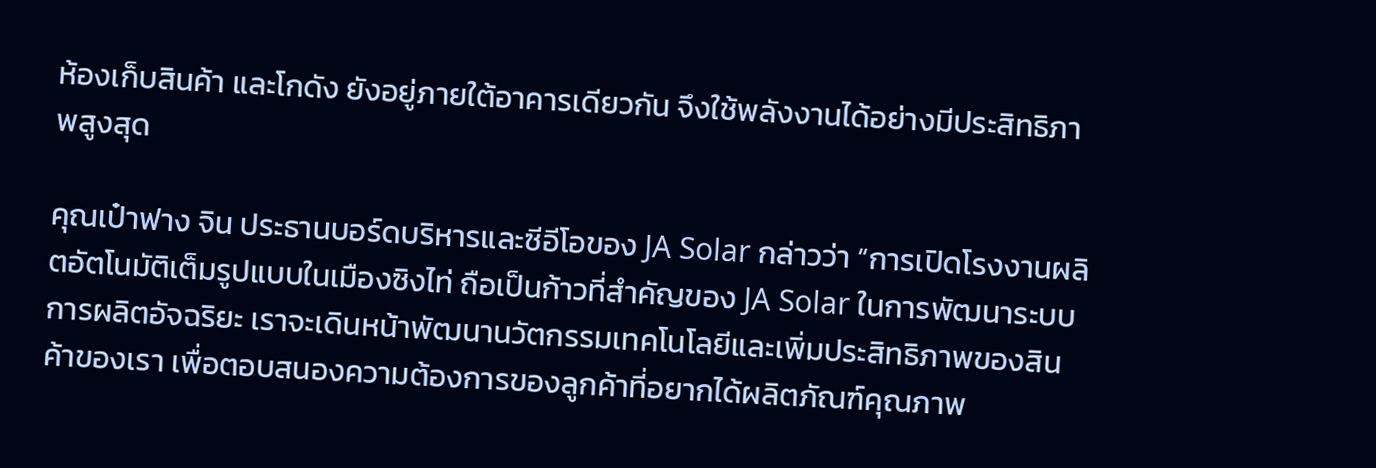ห้องเก็บสินค้า และโกดัง ยังอยู่ภายใต้อาคารเดียวกัน จึงใช้พลังงานได้อย่างมีประสิทธิภาพสูงสุด

คุณเป๋าฟาง จิน ประธานบอร์ดบริหารและซีอีโอของ JA Solar กล่าวว่า “การเปิดโรงงานผลิตอัตโนมัติเต็มรูปแบบในเมืองซิงไท่ ถือเป็นก้าวที่สำคัญของ JA Solar ในการพัฒนาระบบการผลิตอัจฉริยะ เราจะเดินหน้าพัฒนานวัตกรรมเทคโนโลยีและเพิ่มประสิทธิภาพของสินค้าของเรา เพื่อตอบสนองความต้องการของลูกค้าที่อยากได้ผลิตภัณฑ์คุณภาพ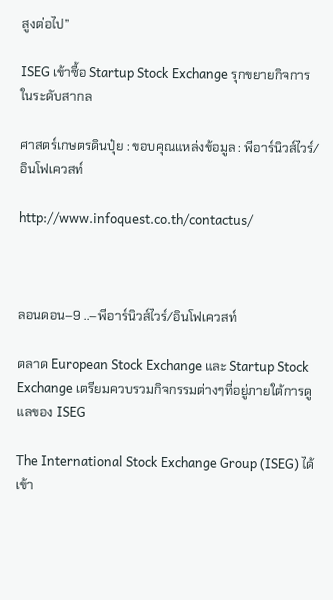สูงต่อไป”

ISEG เข้าซื้อ Startup Stock Exchange รุกขยายกิจการในระดับสากล

ศาสตร์เกษตรดินปุ๋ย : ขอบคุณแหล่งข้อมูล : พีอาร์นิวส์ไวร์/อินโฟเควสท์

http://www.infoquest.co.th/contactus/



ลอนดอน–9 ..–พีอาร์นิวส์ไวร์/อินโฟเควสท์

ตลาด European Stock Exchange และ Startup Stock Exchange เตรียมควบรวมกิจกรรมต่างๆที่อยู่ภายใต้การดูแลของ ISEG

The International Stock Exchange Group (ISEG) ได้เข้า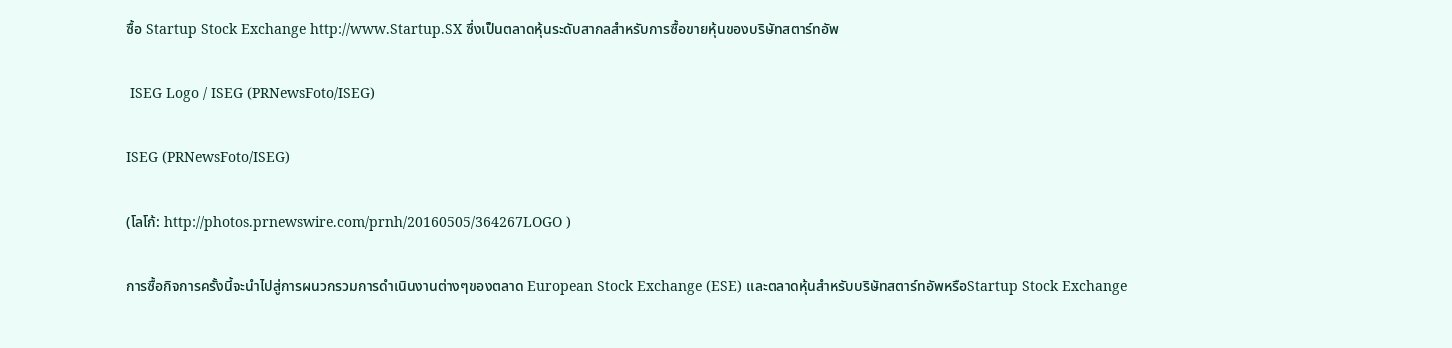ซื้อ Startup Stock Exchange http://www.Startup.SX ซึ่งเป็นตลาดหุ้นระดับสากลสำหรับการซื้อขายหุ้นของบริษัทสตาร์ทอัพ

 ISEG Logo / ISEG (PRNewsFoto/ISEG)

ISEG (PRNewsFoto/ISEG)

(โลโก้: http://photos.prnewswire.com/prnh/20160505/364267LOGO )

การซื้อกิจการครั้งนี้จะนำไปสู่การผนวกรวมการดำเนินงานต่างๆของตลาด European Stock Exchange (ESE) และตลาดหุ้นสำหรับบริษัทสตาร์ทอัพหรือStartup Stock Exchange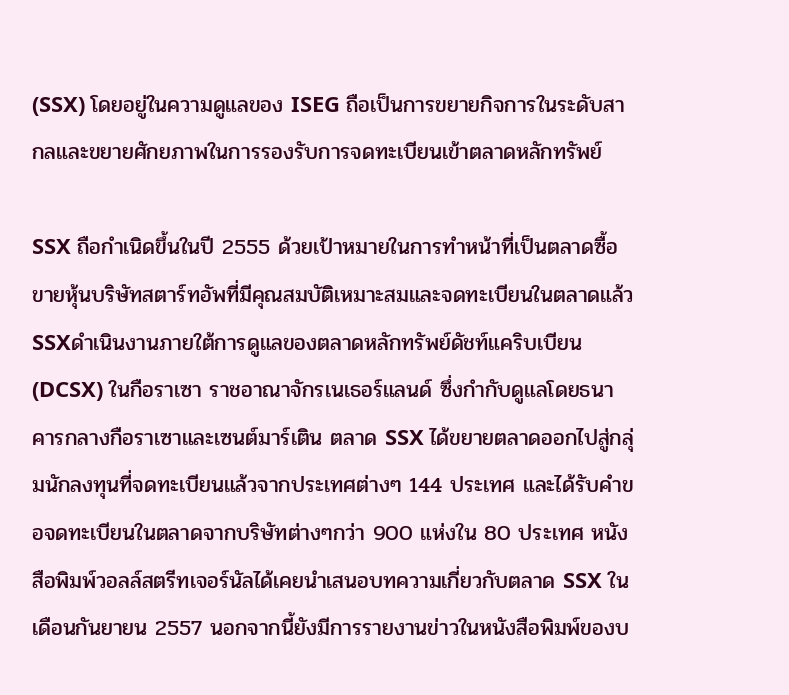(SSX) โดยอยู่ในความดูแลของ ISEG ถือเป็นการขยายกิจการในระดับสากลและขยายศักยภาพในการรองรับการจดทะเบียนเข้าตลาดหลักทรัพย์

SSX ถือกำเนิดขึ้นในปี 2555 ด้วยเป้าหมายในการทำหน้าที่เป็นตลาดซื้อขายหุ้นบริษัทสตาร์ทอัพที่มีคุณสมบัติเหมาะสมและจดทะเบียนในตลาดแล้ว SSXดำเนินงานภายใต้การดูแลของตลาดหลักทรัพย์ดัชท์แคริบเบียน (DCSX) ในกือราเซา ราชอาณาจักรเนเธอร์แลนด์ ซึ่งกำกับดูแลโดยธนาคารกลางกือราเซาและเซนต์มาร์เติน ตลาด SSX ได้ขยายตลาดออกไปสู่กลุ่มนักลงทุนที่จดทะเบียนแล้วจากประเทศต่างๆ 144 ประเทศ และได้รับคำขอจดทะเบียนในตลาดจากบริษัทต่างๆกว่า 900 แห่งใน 80 ประเทศ หนังสือพิมพ์วอลล์สตรีทเจอร์นัลได้เคยนำเสนอบทความเกี่ยวกับตลาด SSX ในเดือนกันยายน 2557 นอกจากนี้ยังมีการรายงานข่าวในหนังสือพิมพ์ของบ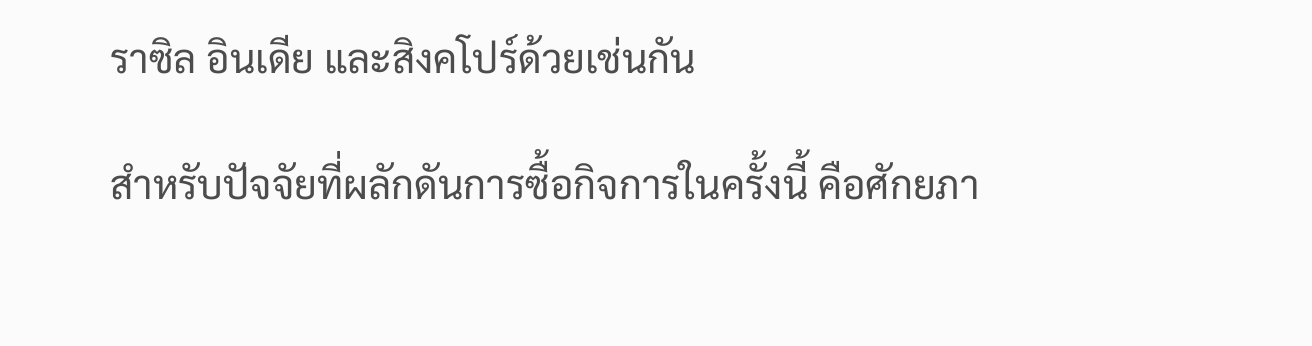ราซิล อินเดีย และสิงคโปร์ด้วยเช่นกัน

สำหรับปัจจัยที่ผลักดันการซื้อกิจการในครั้งนี้ คือศักยภา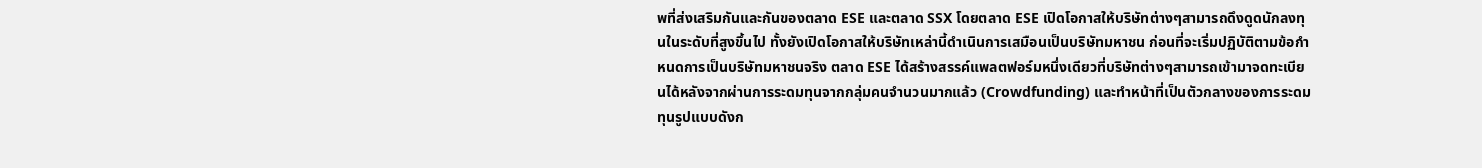พที่ส่งเสริมกันและกันของตลาด ESE และตลาด SSX โดยตลาด ESE เปิดโอกาสให้บริษัทต่างๆสามารถดึงดูดนักลงทุนในระดับที่สูงขึ้นไป ทั้งยังเปิดโอกาสให้บริษัทเหล่านี้ดำเนินการเสมือนเป็นบริษัทมหาชน ก่อนที่จะเริ่มปฏิบัติตามข้อกำหนดการเป็นบริษัทมหาชนจริง ตลาด ESE ได้สร้างสรรค์แพลตฟอร์มหนึ่งเดียวที่บริษัทต่างๆสามารถเข้ามาจดทะเบียนได้หลังจากผ่านการระดมทุนจากกลุ่มคนจำนวนมากแล้ว (Crowdfunding) และทำหน้าที่เป็นตัวกลางของการระดมทุนรูปแบบดังก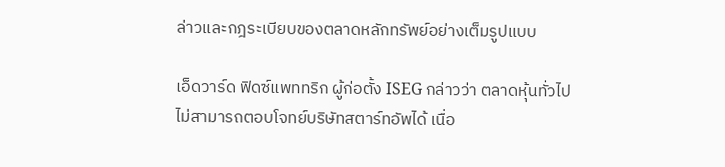ล่าวและกฎระเบียบของตลาดหลักทรัพย์อย่างเต็มรูปแบบ

เอ็ดวาร์ด ฟิดซ์แพททริก ผู้ก่อตั้ง ISEG กล่าวว่า ตลาดหุ้นทั่วไปไม่สามารถตอบโจทย์บริษัทสตาร์ทอัพได้ เนื่อ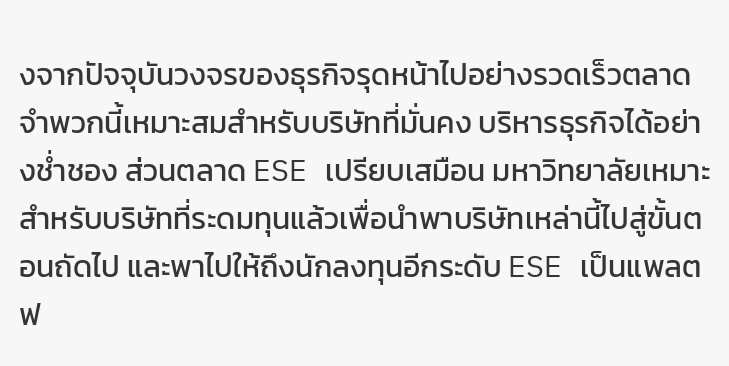งจากปัจจุบันวงจรของธุรกิจรุดหน้าไปอย่างรวดเร็วตลาดจำพวกนี้เหมาะสมสำหรับบริษัทที่มั่นคง บริหารธุรกิจได้อย่างช่ำชอง ส่วนตลาด ESE เปรียบเสมือน มหาวิทยาลัยเหมาะสำหรับบริษัทที่ระดมทุนแล้วเพื่อนำพาบริษัทเหล่านี้ไปสู่ขั้นตอนถัดไป และพาไปให้ถึงนักลงทุนอีกระดับ ESE เป็นแพลตฟ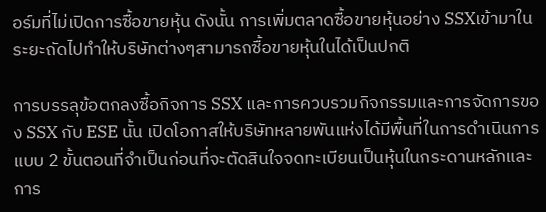อร์มที่ไม่เปิดการซื้อขายหุ้น ดังนั้น การเพิ่มตลาดซื้อขายหุ้นอย่าง SSXเข้ามาในระยะถัดไปทำให้บริษัทต่างๆสามารถซื้อขายหุ้นในได้เป็นปกติ

การบรรลุข้อตกลงซื้อกิจการ SSX และการควบรวมกิจกรรมและการจัดการของ SSX กับ ESE นั้น เปิดโอกาสให้บริษัทหลายพันแห่งได้มีพื้นที่ในการดำเนินการแบบ 2 ขั้นตอนที่จำเป็นก่อนที่จะตัดสินใจจดทะเบียนเป็นหุ้นในกระดานหลักและการ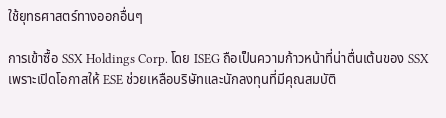ใช้ยุทธศาสตร์ทางออกอื่นๆ

การเข้าซื้อ SSX Holdings Corp. โดย ISEG ถือเป็นความก้าวหน้าที่น่าตื่นเต้นของ SSX เพราะเปิดโอกาสให้ ESE ช่วยเหลือบริษัทและนักลงทุนที่มีคุณสมบัติ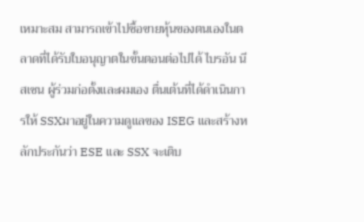เหมาะสม สามารถเข้าไปซื้อขายหุ้นของตนเองในตลาดที่ได้รับใบอนุญาตในขั้นตอนต่อไปได้ ไบรอัน นีสเซน ผู้ร่วมก่อตั้งและผมเอง ตื่นเต้นที่ได้ดำเนินการให้ SSXมาอยู่ในความดูแลของ ISEG และสร้างหลักประกันว่า ESE และ SSX จะเติบ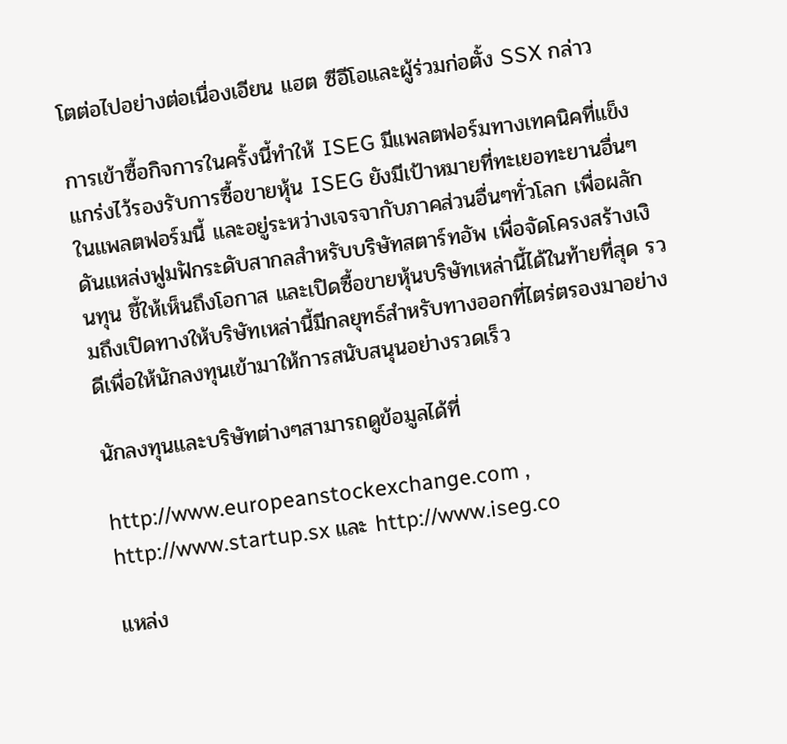โตต่อไปอย่างต่อเนื่องเอียน แฮต ซีอีโอและผู้ร่วมก่อตั้ง SSX กล่าว

การเข้าซื้อกิจการในครั้งนี้ทำให้ ISEG มีแพลตฟอร์มทางเทคนิคที่แข็งแกร่งไว้รองรับการซื้อขายหุ้น ISEG ยังมีเป้าหมายที่ทะเยอทะยานอื่นๆในแพลตฟอร์มนี้ และอยู่ระหว่างเจรจากับภาคส่วนอื่นๆทั่วโลก เพื่อผลักดันแหล่งฟูมฟักระดับสากลสำหรับบริษัทสตาร์ทอัพ เพื่อจัดโครงสร้างเงินทุน ชี้ให้เห็นถึงโอกาส และเปิดซื้อขายหุ้นบริษัทเหล่านี้ได้ในท้ายที่สุด รวมถึงเปิดทางให้บริษัทเหล่านี้มีกลยุทธ์สำหรับทางออกที่ไตร่ตรองมาอย่างดีเพื่อให้นักลงทุนเข้ามาให้การสนับสนุนอย่างรวดเร็ว

นักลงทุนและบริษัทต่างๆสามารถดูข้อมูลได้ที่

http://www.europeanstockexchange.com , http://www.startup.sx และ http://www.iseg.co

แหล่ง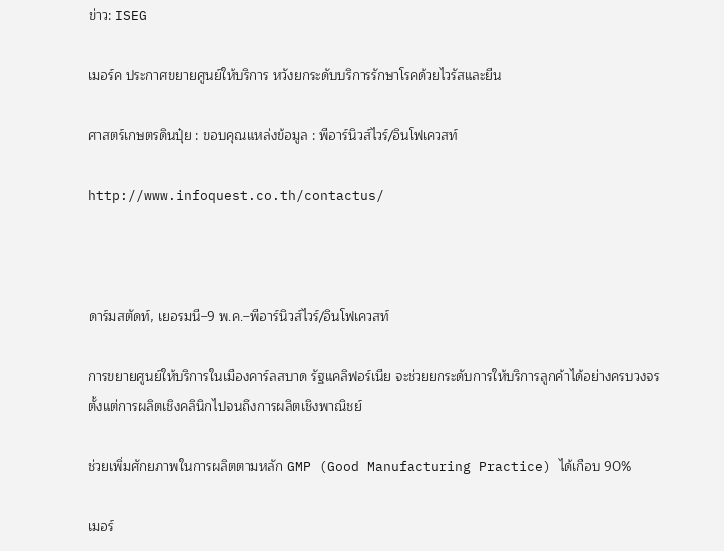ข่าว: ISEG

เมอร์ค ประกาศขยายศูนย์ให้บริการ หวังยกระดับบริการรักษาโรคด้วยไวรัสและยีน

ศาสตร์เกษตรดินปุ๋ย : ขอบคุณแหล่งข้อมูล : พีอาร์นิวส์ไวร์/อินโฟเควสท์

http://www.infoquest.co.th/contactus/



ดาร์มสตัดท์, เยอรมนี–9 พ.ค.–พีอาร์นิวส์ไวร์/อินโฟเควสท์

การขยายศูนย์ให้บริการในเมืองคาร์ลสบาด รัฐแคลิฟอร์เนีย จะช่วยยกระดับการให้บริการลูกค้าได้อย่างครบวงจร ตั้งแต่การผลิตเชิงคลินิกไปจนถึงการผลิตเชิงพาณิชย์

ช่วยเพิ่มศักยภาพในการผลิตตามหลัก GMP (Good Manufacturing Practice) ได้เกือบ 90%

เมอร์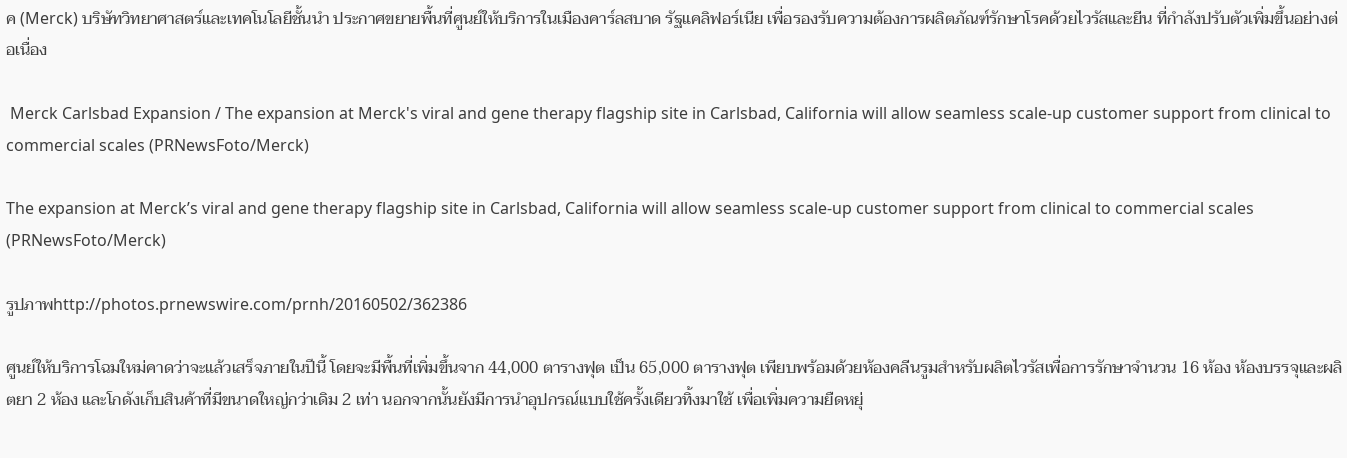ค (Merck) บริษัทวิทยาศาสตร์และเทคโนโลยีชั้นนำ ประกาศขยายพื้นที่ศูนย์ให้บริการในเมืองคาร์ลสบาด รัฐแคลิฟอร์เนีย เพื่อรองรับความต้องการผลิตภัณฑ์รักษาโรคด้วยไวรัสและยีน ที่กำลังปรับตัวเพิ่มขึ้นอย่างต่อเนื่อง

 Merck Carlsbad Expansion / The expansion at Merck's viral and gene therapy flagship site in Carlsbad, California will allow seamless scale-up customer support from clinical to commercial scales (PRNewsFoto/Merck)

The expansion at Merck’s viral and gene therapy flagship site in Carlsbad, California will allow seamless scale-up customer support from clinical to commercial scales (PRNewsFoto/Merck)

รูปภาพhttp://photos.prnewswire.com/prnh/20160502/362386

ศูนย์ให้บริการโฉมใหม่คาดว่าจะแล้วเสร็จภายในปีนี้ โดยจะมีพื้นที่เพิ่มขึ้นจาก 44,000 ตารางฟุต เป็น 65,000 ตารางฟุต เพียบพร้อมด้วยห้องคลีนรูมสำหรับผลิตไวรัสเพื่อการรักษาจำนวน 16 ห้อง ห้องบรรจุและผลิตยา 2 ห้อง และโกดังเก็บสินค้าที่มีขนาดใหญ่กว่าเดิม 2 เท่า นอกจากนั้นยังมีการนำอุปกรณ์แบบใช้ครั้งเดียวทิ้งมาใช้ เพื่อเพิ่มความยืดหยุ่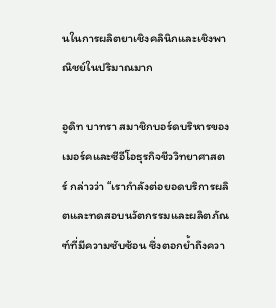นในการผลิตยาเชิงคลินิกและเชิงพาณิชย์ในปริมาณมาก

อูดิท บาทรา สมาชิกบอร์ดบริหารของเมอร์คและซีอีโอธุรกิจชีววิทยาศาสตร์ กล่าวว่า “เรากำลังต่อยอดบริการผลิตและทดสอบนวัตกรรมและผลิตภัณฑ์ที่มีความซับซ้อน ซึ่งตอกย้ำถึงควา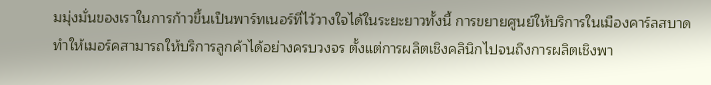มมุ่งมั่นของเราในการก้าวขึ้นเป็นพาร์ทเนอร์ที่ไว้วางใจได้ในระยะยาวทั้งนี้ การขยายศูนย์ให้บริการในเมืองคาร์ลสบาดทำให้เมอร์คสามารถให้บริการลูกค้าได้อย่างครบวงจร ตั้งแต่การผลิตเชิงคลินิกไปจนถึงการผลิตเชิงพา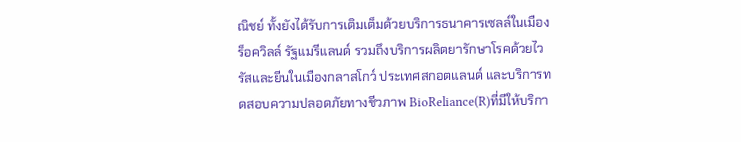ณิชย์ ทั้งยังได้รับการเติมเต็มด้วยบริการธนาคารเซลล์ในเมืองร็อควิลล์ รัฐแมรีแลนด์ รวมถึงบริการผลิตยารักษาโรคด้วยไวรัสและยีนในเมืองกลาสโกว์ ประเทศสกอตแลนด์ และบริการทดสอบความปลอดภัยทางชีวภาพ BioReliance(R)ที่มีให้บริกา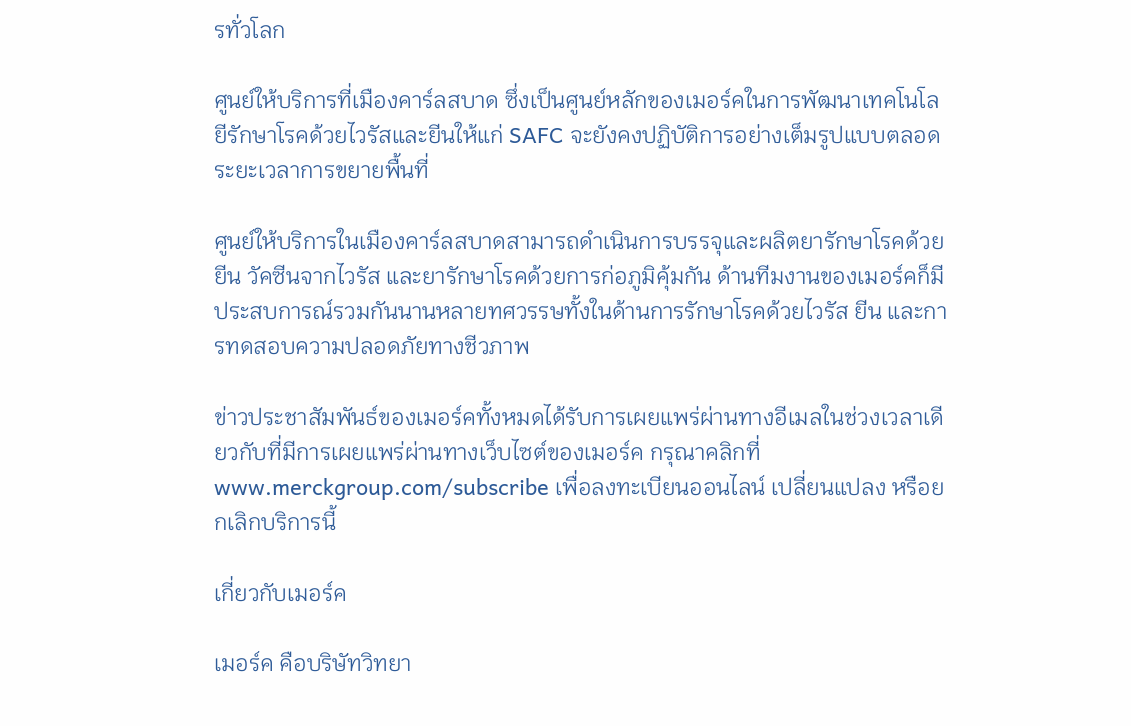รทั่วโลก

ศูนย์ให้บริการที่เมืองคาร์ลสบาด ซึ่งเป็นศูนย์หลักของเมอร์คในการพัฒนาเทคโนโลยีรักษาโรคด้วยไวรัสและยีนให้แก่ SAFC จะยังคงปฏิบัติการอย่างเต็มรูปแบบตลอดระยะเวลาการขยายพื้นที่

ศูนย์ให้บริการในเมืองคาร์ลสบาดสามารถดำเนินการบรรจุและผลิตยารักษาโรคด้วยยีน วัคซีนจากไวรัส และยารักษาโรคด้วยการก่อภูมิคุ้มกัน ด้านทีมงานของเมอร์คก็มีประสบการณ์รวมกันนานหลายทศวรรษทั้งในด้านการรักษาโรคด้วยไวรัส ยีน และการทดสอบความปลอดภัยทางชีวภาพ

ข่าวประชาสัมพันธ์ของเมอร์คทั้งหมดได้รับการเผยแพร่ผ่านทางอีเมลในช่วงเวลาเดียวกับที่มีการเผยแพร่ผ่านทางเว็บไซต์ของเมอร์ค กรุณาคลิกที่www.merckgroup.com/subscribe เพื่อลงทะเบียนออนไลน์ เปลี่ยนแปลง หรือยกเลิกบริการนี้

เกี่ยวกับเมอร์ค

เมอร์ค คือบริษัทวิทยา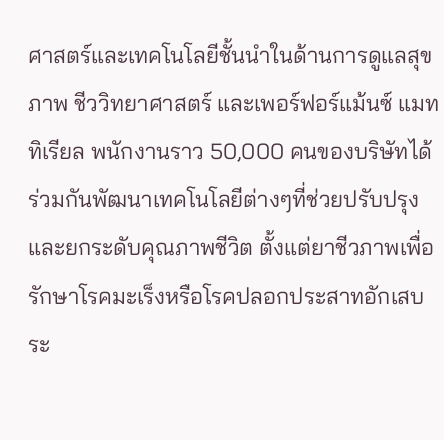ศาสตร์และเทคโนโลยีชั้นนำในด้านการดูแลสุขภาพ ชีววิทยาศาสตร์ และเพอร์ฟอร์แม้นซ์ แมททิเรียล พนักงานราว 50,000 คนของบริษัทได้ร่วมกันพัฒนาเทคโนโลยีต่างๆที่ช่วยปรับปรุงและยกระดับคุณภาพชีวิต ตั้งแต่ยาชีวภาพเพื่อรักษาโรคมะเร็งหรือโรคปลอกประสาทอักเสบ ระ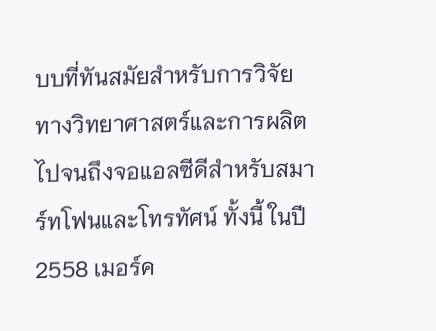บบที่ทันสมัยสำหรับการวิจัยทางวิทยาศาสตร์และการผลิต ไปจนถึงจอแอลซีดีสำหรับสมาร์ทโฟนและโทรทัศน์ ทั้งนี้ ในปี 2558 เมอร์ค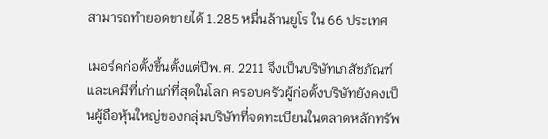สามารถทำยอดขายได้ 1.285 หมื่นล้านยูโร ใน 66 ประเทศ

เมอร์คก่อตั้งขึ้นตั้งแต่ปีพ.ศ. 2211 จึงเป็นบริษัทเภสัชภัณฑ์และเคมีที่เก่าแก่ที่สุดในโลก ครอบครัวผู้ก่อตั้งบริษัทยังคงเป็นผู้ถือหุ้นใหญ่ของกลุ่มบริษัทที่จดทะเบียนในตลาดหลักทรัพ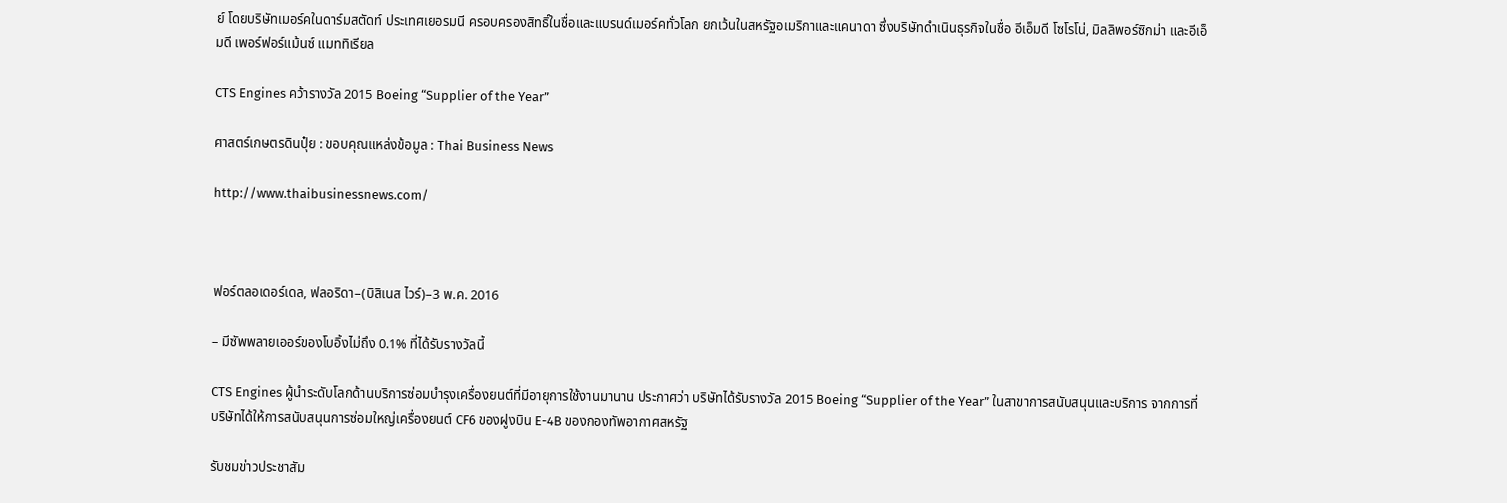ย์ โดยบริษัทเมอร์คในดาร์มสตัดท์ ประเทศเยอรมนี ครอบครองสิทธิ์ในชื่อและแบรนด์เมอร์คทั่วโลก ยกเว้นในสหรัฐอเมริกาและแคนาดา ซึ่งบริษัทดำเนินธุรกิจในชื่อ อีเอ็มดี โซโรโน่, มิลลิพอร์ซิกม่า และอีเอ็มดี เพอร์ฟอร์แม้นซ์ แมททิเรียล

CTS Engines คว้ารางวัล 2015 Boeing “Supplier of the Year”

ศาสตร์เกษตรดินปุ๋ย : ขอบคุณแหล่งข้อมูล : Thai Business News

http://www.thaibusinessnews.com/



ฟอร์ตลอเดอร์เดล, ฟลอริดา–(บิสิเนส ไวร์)–3 พ.ค. 2016

– มีซัพพลายเออร์ของโบอิ้งไม่ถึง 0.1% ที่ได้รับรางวัลนี้

CTS Engines ผู้นำระดับโลกด้านบริการซ่อมบำรุงเครื่องยนต์ที่มีอายุการใช้งานมานาน ประกาศว่า บริษัทได้รับรางวัล 2015 Boeing “Supplier of the Year” ในสาขาการสนับสนุนและบริการ จากการที่บริษัทได้ให้การสนับสนุนการซ่อมใหญ่เครื่องยนต์ CF6 ของฝูงบิน E-4B ของกองทัพอากาศสหรัฐ

รับชมข่าวประชาสัม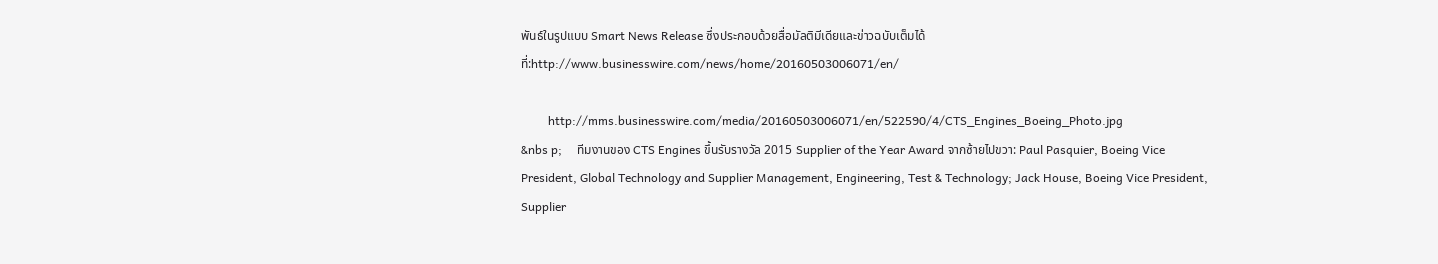พันธ์ในรูปแบบ Smart News Release ซึ่งประกอบด้วยสื่อมัลติมีเดียและข่าวฉบับเต็มได้ที่:http://www.businesswire.com/news/home/20160503006071/en/

         http://mms.businesswire.com/media/20160503006071/en/522590/4/CTS_Engines_Boeing_Photo.jpg
&nbs p;     ทีมงานของ CTS Engines ขึ้นรับรางวัล 2015 Supplier of the Year Award จากซ้ายไปขวา: Paul Pasquier, Boeing Vice President, Global Technology and Supplier Management, Engineering, Test & Technology; Jack House, Boeing Vice President, Supplier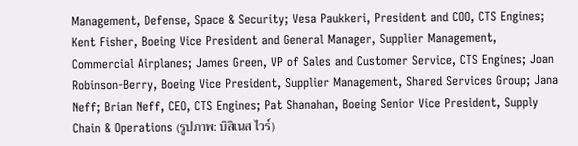Management, Defense, Space & Security; Vesa Paukkeri, President and COO, CTS Engines; Kent Fisher, Boeing Vice President and General Manager, Supplier Management, Commercial Airplanes; James Green, VP of Sales and Customer Service, CTS Engines; Joan Robinson-Berry, Boeing Vice President, Supplier Management, Shared Services Group; Jana Neff; Brian Neff, CEO, CTS Engines; Pat Shanahan, Boeing Senior Vice President, Supply Chain & Operations (รูปภาพ: บิสิเนส ไวร์)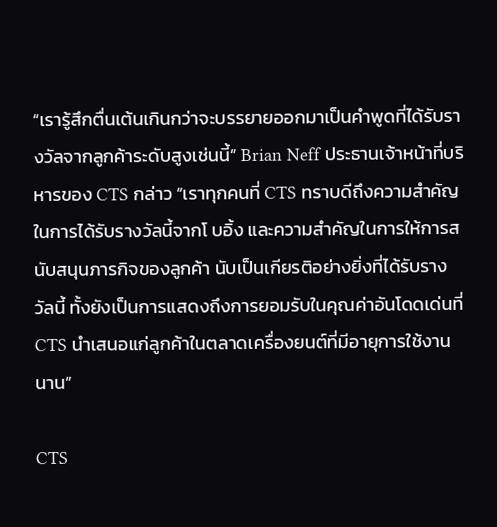“เรารู้สึกตื่นเต้นเกินกว่าจะบรรยายออกมาเป็นคำพูดที่ได้รับรางวัลจากลูกค้าระดับสูงเช่นนี้” Brian Neff ประธานเจ้าหน้าที่บริหารของ CTS กล่าว “เราทุกคนที่ CTS ทราบดีถึงความสำคัญในการได้รับรางวัลนี้จากโ บอิ้ง และความสำคัญในการให้การสนับสนุนภารกิจของลูกค้า นับเป็นเกียรติอย่างยิ่งที่ได้รับรางวัลนี้ ทั้งยังเป็นการแสดงถึงการยอมรับในคุณค่าอันโดดเด่นที่ CTS นำเสนอแก่ลูกค้าในตลาดเครื่องยนต์ที่มีอายุการใช้งานนาน”

CTS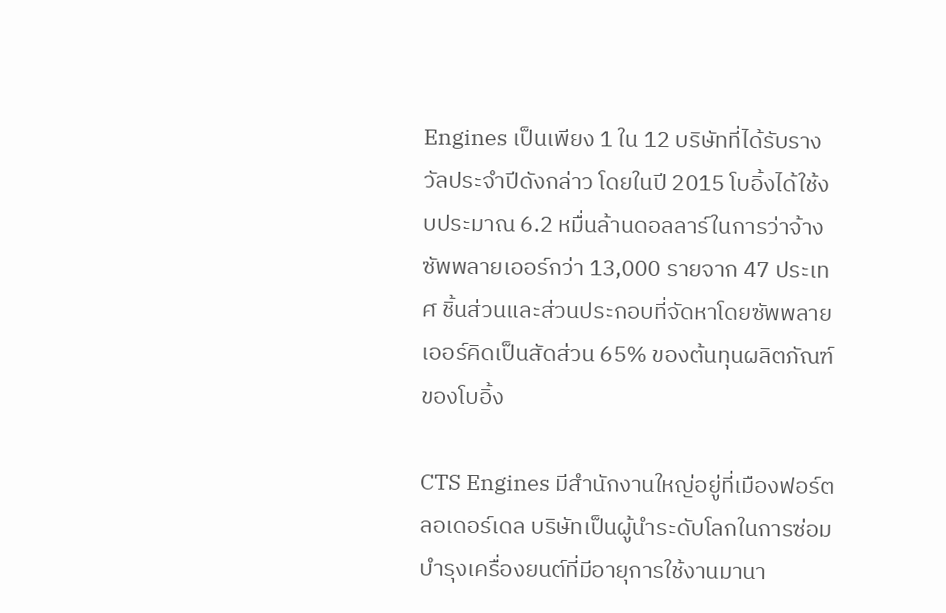Engines เป็นเพียง 1 ใน 12 บริษัทที่ได้รับรางวัลประจำปีดังกล่าว โดยในปี 2015 โบอิ้งได้ใช้งบประมาณ 6.2 หมื่นล้านดอลลาร์ในการว่าจ้างซัพพลายเออร์กว่า 13,000 รายจาก 47 ประเทศ ชิ้นส่วนและส่วนประกอบที่จัดหาโดยซัพพลายเออร์คิดเป็นสัดส่วน 65% ของต้นทุนผลิตภัณฑ์ของโบอิ้ง

CTS Engines มีสำนักงานใหญ่อยู่ที่เมืองฟอร์ตลอเดอร์เดล บริษัทเป็นผู้นำระดับโลกในการซ่อมบำรุงเครื่องยนต์ที่มีอายุการใช้งานมานา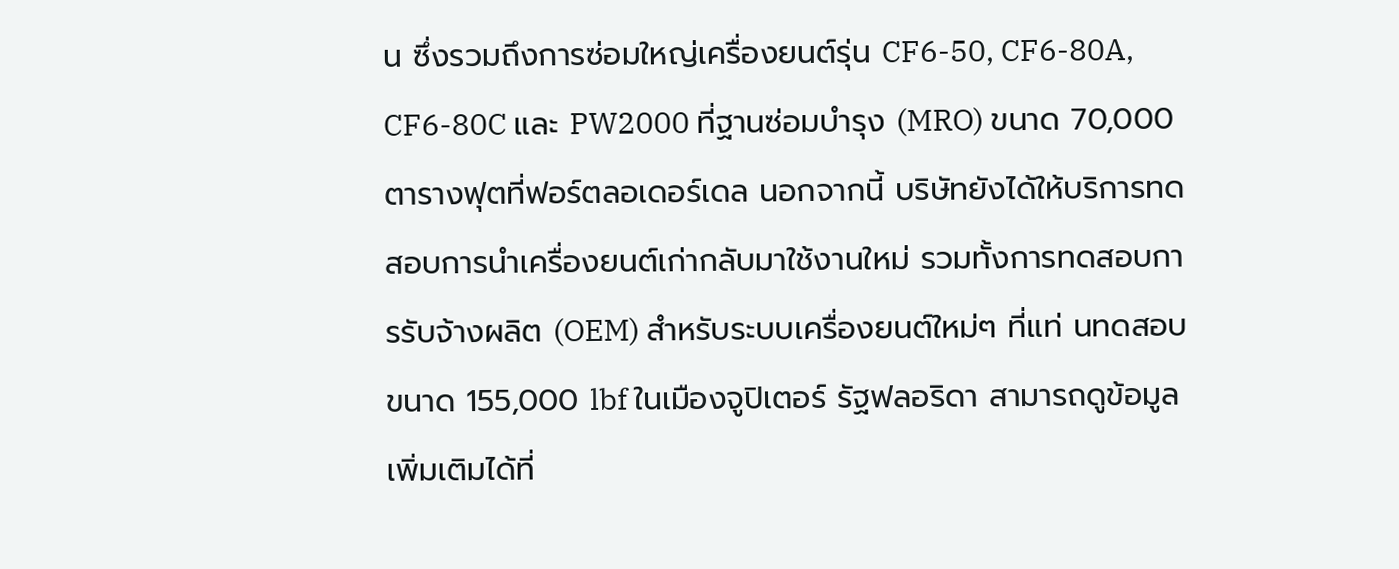น ซึ่งรวมถึงการซ่อมใหญ่เครื่องยนต์รุ่น CF6-50, CF6-80A, CF6-80C และ PW2000 ที่ฐานซ่อมบำรุง (MRO) ขนาด 70,000 ตารางฟุตที่ฟอร์ตลอเดอร์เดล นอกจากนี้ บริษัทยังได้ให้บริการทดสอบการนำเครื่องยนต์เก่ากลับมาใช้งานใหม่ รวมทั้งการทดสอบการรับจ้างผลิต (OEM) สำหรับระบบเครื่องยนต์ใหม่ๆ ที่แท่ นทดสอบขนาด 155,000 lbf ในเมืองจูปิเตอร์ รัฐฟลอริดา สามารถดูข้อมูลเพิ่มเติมได้ที่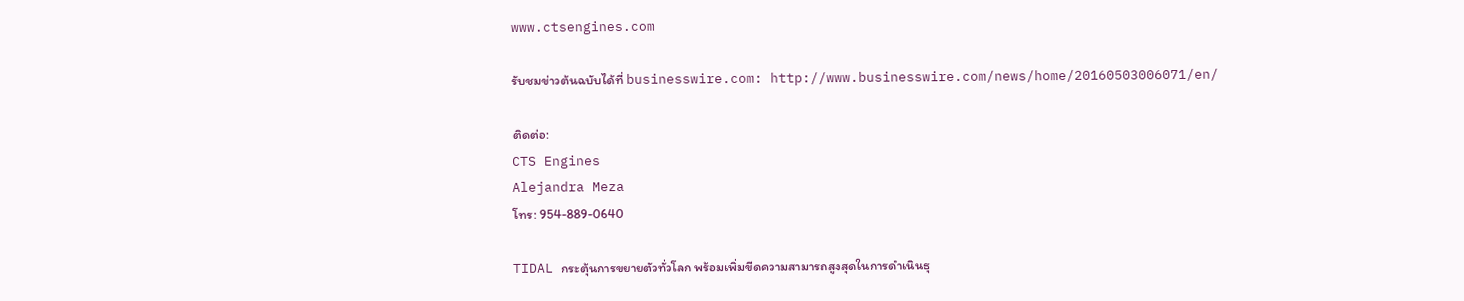www.ctsengines.com

รับชมข่าวต้นฉบับได้ที่ businesswire.com: http://www.businesswire.com/news/home/20160503006071/en/

ติดต่อ:
CTS Engines
Alejandra Meza
โทร: 954-889-0640

TIDAL กระตุ้นการขยายตัวทั่วโลก พร้อมเพิ่มขีดความสามารถสูงสุดในการดำเนินธุ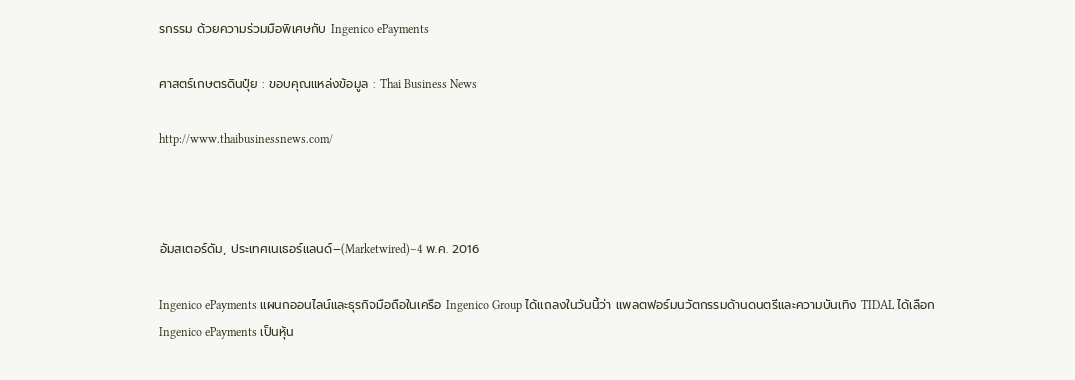รกรรม ด้วยความร่วมมือพิเศษกับ Ingenico ePayments

ศาสตร์เกษตรดินปุ๋ย : ขอบคุณแหล่งข้อมูล : Thai Business News

http://www.thaibusinessnews.com/



อัมสเตอร์ดัม, ประเทศเนเธอร์แลนด์–(Marketwired)–4 พ.ค. 2016

Ingenico ePayments แผนกออนไลน์และธุรกิจมือถือในเครือ Ingenico Group ได้แถลงในวันนี้ว่า แพลตฟอร์มนวัตกรรมด้านดนตรีและความบันเทิง TIDAL ได้เลือก Ingenico ePayments เป็นหุ้น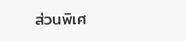ส่วนพิเศ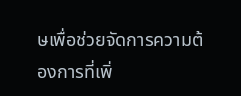ษเพื่อช่วยจัดการความต้องการที่เพิ่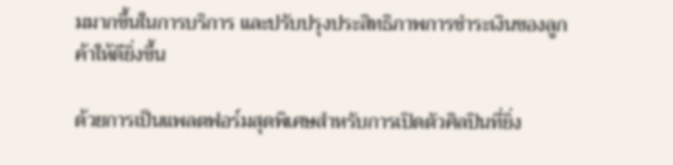มมากขึ้นในการบริการ และปรับปรุงประสิทธิภาพการชำระเงินของลูกค้าให้ดียิ่งขึ้น

ด้วยการเป็นแพลตฟอร์มสุดพิเศษสำหรับการเปิดตัวศิลปินที่ยิ่ง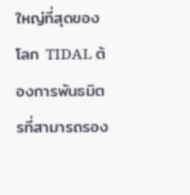ใหญ่ที่สุดของโลก TIDAL ต้องการพันธมิตรที่สามารถรอง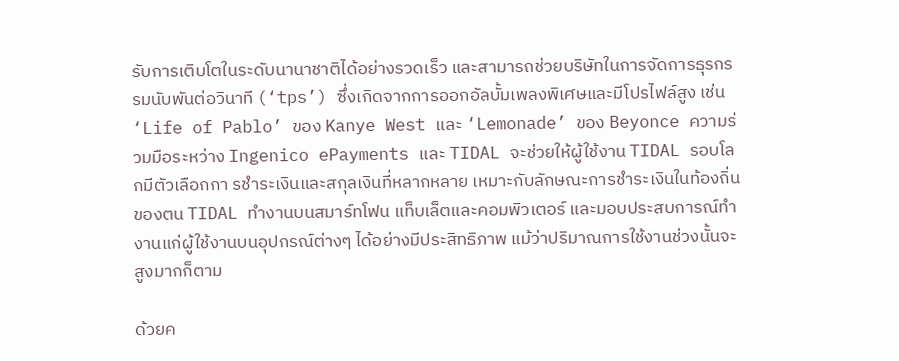รับการเติบโตในระดับนานาชาติได้อย่างรวดเร็ว และสามารถช่วยบริษัทในการจัดการธุรกรรมนับพันต่อวินาที (‘tps’) ซึ่งเกิดจากการออกอัลบั้มเพลงพิเศษและมีโปรไฟล์สูง เช่น ‘Life of Pablo’ ของ Kanye West และ ‘Lemonade’ ของ Beyonce ความร่วมมือระหว่าง Ingenico ePayments และ TIDAL จะช่วยให้ผู้ใช้งาน TIDAL รอบโลกมีตัวเลือกกา รชำระเงินและสกุลเงินที่หลากหลาย เหมาะกับลักษณะการชำระเงินในท้องถิ่นของตน TIDAL ทำงานบนสมาร์ทโฟน แท็บเล็ตและคอมพิวเตอร์ และมอบประสบการณ์ทำงานแก่ผู้ใช้งานบนอุปกรณ์ต่างๆ ได้อย่างมีประสิทธิภาพ แม้ว่าปริมาณการใช้งานช่วงนั้นจะสูงมากก็ตาม

ด้วยค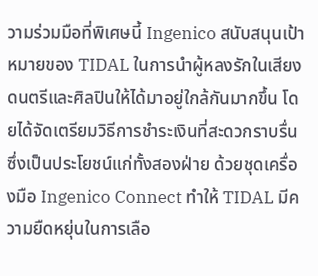วามร่วมมือที่พิเศษนี้ Ingenico สนับสนุนเป้าหมายของ TIDAL ในการนำผู้หลงรักในเสียงดนตรีและศิลปินให้ได้มาอยู่ใกล้กันมากขึ้น โดยได้จัดเตรียมวิธีการชำระเงินที่สะดวกราบรื่นซึ่งเป็นประโยชน์แก่ทั้งสองฝ่าย ด้วยชุดเครื่องมือ Ingenico Connect ทำให้ TIDAL มีความยืดหยุ่นในการเลือ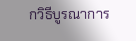กวิธีบูรณาการ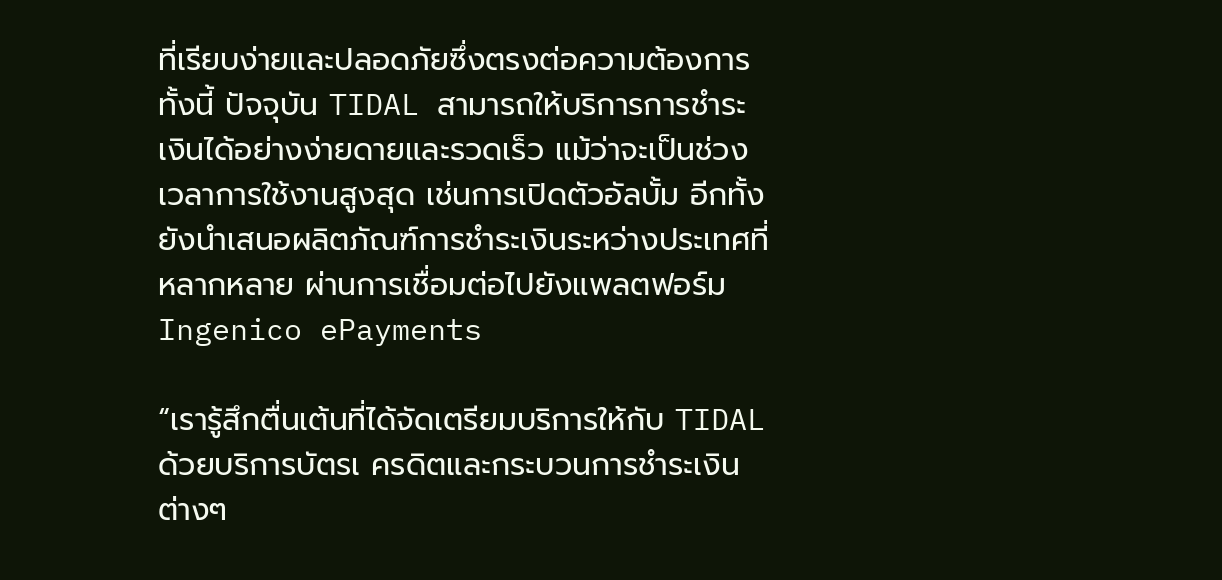ที่เรียบง่ายและปลอดภัยซึ่งตรงต่อความต้องการ ทั้งนี้ ปัจจุบัน TIDAL สามารถให้บริการการชำระเงินได้อย่างง่ายดายและรวดเร็ว แม้ว่าจะเป็นช่วงเวลาการใช้งานสูงสุด เช่นการเปิดตัวอัลบั้ม อีกทั้งยังนำเสนอผลิตภัณฑ์การชำระเงินระหว่างประเทศที่หลากหลาย ผ่านการเชื่อมต่อไปยังแพลตฟอร์ม Ingenico ePayments

“เรารู้สึกตื่นเต้นที่ได้จัดเตรียมบริการให้กับ TIDAL ด้วยบริการบัตรเ ครดิตและกระบวนการชำระเงินต่างๆ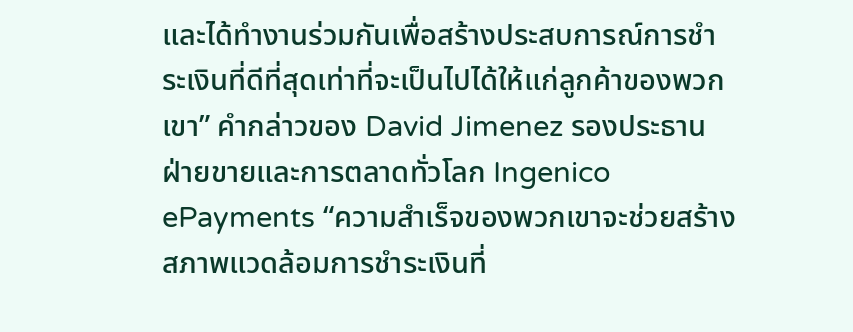และได้ทำงานร่วมกันเพื่อสร้างประสบการณ์การชำระเงินที่ดีที่สุดเท่าที่จะเป็นไปได้ให้แก่ลูกค้าของพวกเขา” คำกล่าวของ David Jimenez รองประธานฝ่ายขายและการตลาดทั่วโลก Ingenico ePayments “ความสำเร็จของพวกเขาจะช่วยสร้างสภาพแวดล้อมการชำระเงินที่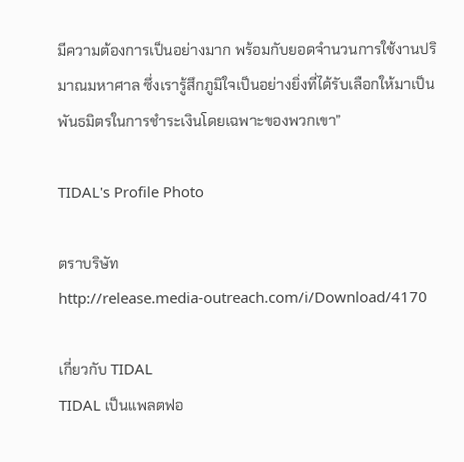มีความต้องการเป็นอย่างมาก พร้อมกับยอดจำนวนการใช้งานปริมาณมหาศาล ซึ่งเรารู้สึกภูมิใจเป็นอย่างยิ่งที่ได้รับเลือกให้มาเป็นพันธมิตรในการชำระเงินโดยเฉพาะของพวกเขา”

TIDAL's Profile Photo

ตราบริษัท
http://release.media-outreach.com/i/Download/4170

เกี่ยวกับ TIDAL
TIDAL เป็นแพลตฟอ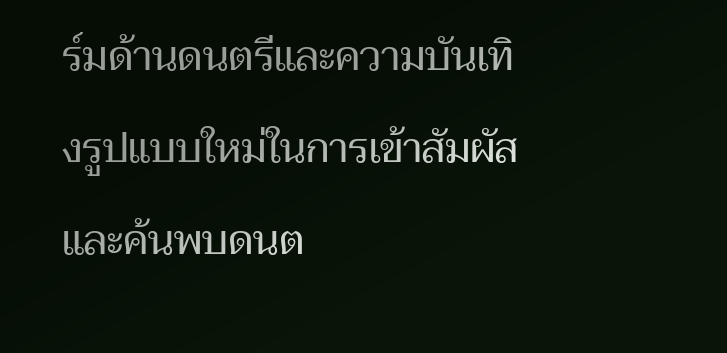ร์มด้านดนตรีและความบันเทิงรูปแบบใหม่ในการเข้าสัมผัสและค้นพบดนต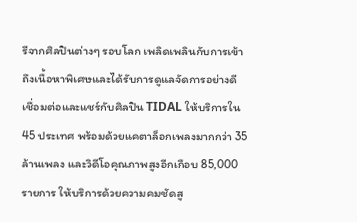รีจากศิลปินต่างๆ รอบโลก เพลิดเพลินกับการเข้าถึงเนื้อหาพิเศษและได้รับการดูแลจัดการอย่างดี เชื่อมต่อและแชร์กับศิลปิน TIDAL ให้บริการใน 45 ประเทศ พร้อมด้วยแคตาล็อกเพลงมากกว่า 35 ล้านเพลง และวิดีโอคุณภาพสูงอีกเกือบ 85,000 รายการ ให้บริการด้วยความคมชัดสู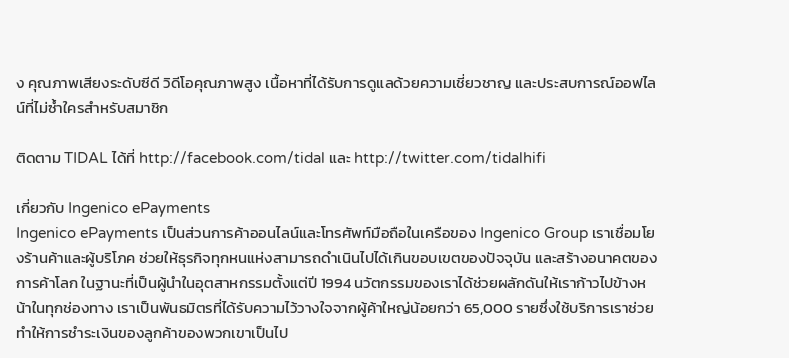ง คุณภาพเสียงระดับซีดี วิดีโอคุณภาพสูง เนื้อหาที่ได้รับการดูแลด้วยความเชี่ยวชาญ และประสบการณ์ออฟไลน์ที่ไม่ซ้ำใครสำหรับสมาชิก

ติดตาม TIDAL ได้ที่ http://facebook.com/tidal และ http://twitter.com/tidalhifi

เกี่ยวกับ Ingenico ePayments
Ingenico ePayments เป็นส่วนการค้าออนไลน์และโทรศัพท์มือถือในเครือของ Ingenico Group เราเชื่อมโยงร้านค้าและผู้บริโภค ช่วยให้ธุรกิจทุกหนแห่งสามารถดำเนินไปได้เกินขอบเขตของปัจจุบัน และสร้างอนาคตของการค้าโลก ในฐานะที่เป็นผู้นำในอุตสาหกรรมตั้งแต่ปี 1994 นวัตกรรมของเราได้ช่วยผลักดันให้เราก้าวไปข้างหน้าในทุกช่องทาง เราเป็นพันธมิตรที่ได้รับความไว้วางใจจากผู้ค้าใหญ่น้อยกว่า 65,000 รายซึ่งใช้บริการเราช่วยทำให้การชำระเงินของลูกค้าของพวกเขาเป็นไป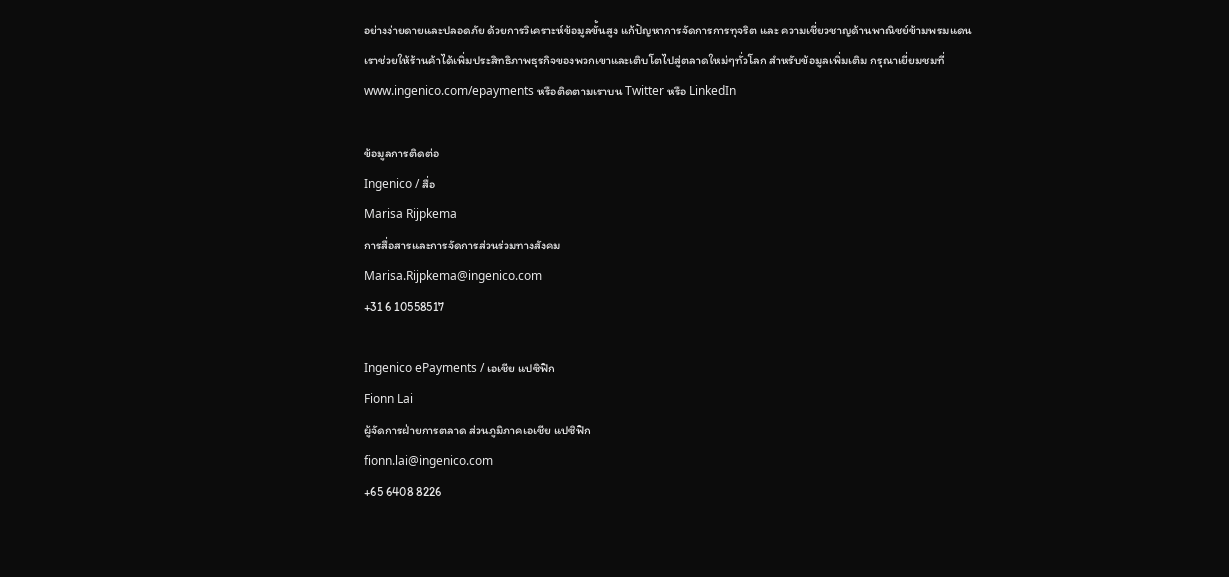อย่างง่ายดายและปลอดภัย ด้วยการวิเคราะห์ข้อมูลขั้นสูง แก้ปัญหาการจัดการการทุจริต และ ความเชี่ยวชาญด้านพาณิชย์ข้ามพรมแดน เราช่วยให้ร้านค้าได้เพิ่มประสิทธิภาพธุรกิจของพวกเขาและเติบโตไปสู่ตลาดใหม่ๆทั่วโลก สำหรับข้อมูลเพิ่มเติม กรุณาเยี่ยมชมที่ www.ingenico.com/epayments หรือติดตามเราบน Twitter หรือ LinkedIn

ข้อมูลการติดต่อ
Ingenico / สื่อ
Marisa Rijpkema
การสื่อสารและการจัดการส่วนร่วมทางสังคม
Marisa.Rijpkema@ingenico.com
+31 6 10558517

Ingenico ePayments / เอเชีย แปซิฟิก
Fionn Lai
ผู้จัดการฝ่ายการตลาด ส่วนภูมิภาคเอเชีย แปซิฟิก
fionn.lai@ingenico.com
+65 6408 8226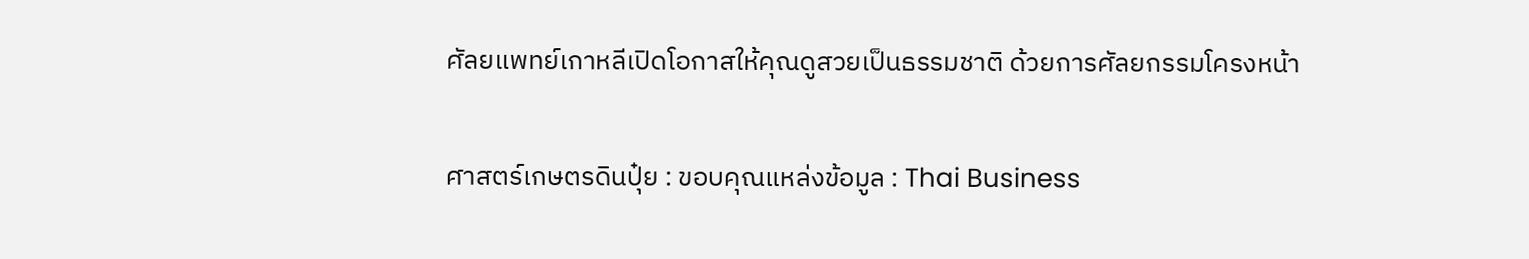ศัลยแพทย์เกาหลีเปิดโอกาสให้คุณดูสวยเป็นธรรมชาติ ด้วยการศัลยกรรมโครงหน้า

ศาสตร์เกษตรดินปุ๋ย : ขอบคุณแหล่งข้อมูล : Thai Business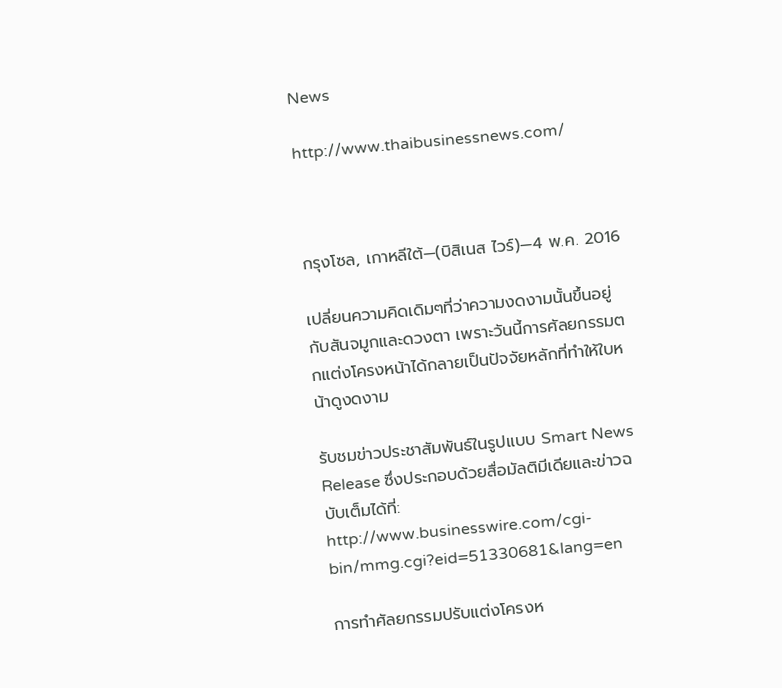News

http://www.thaibusinessnews.com/



กรุงโซล, เกาหลีใต้—(บิสิเนส ไวร์)—4 พ.ค. 2016

เปลี่ยนความคิดเดิมๆที่ว่าความงดงามนั้นขึ้นอยู่กับสันจมูกและดวงตา เพราะวันนี้การศัลยกรรมตกแต่งโครงหน้าได้กลายเป็นปัจจัยหลักที่ทำให้ใบหน้าดูงดงาม

รับชมข่าวประชาสัมพันธ์ในรูปแบบ Smart News Release ซึ่งประกอบด้วยสื่อมัลติมีเดียและข่าวฉบับเต็มได้ที่:
http://www.businesswire.com/cgi-bin/mmg.cgi?eid=51330681&lang=en

การทำศัลยกรรมปรับแต่งโครงห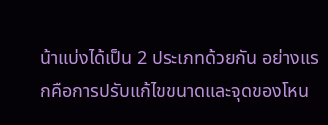น้าแบ่งได้เป็น 2 ประเภทด้วยกัน อย่างแรกคือการปรับแก้ไขขนาดและจุดของโหน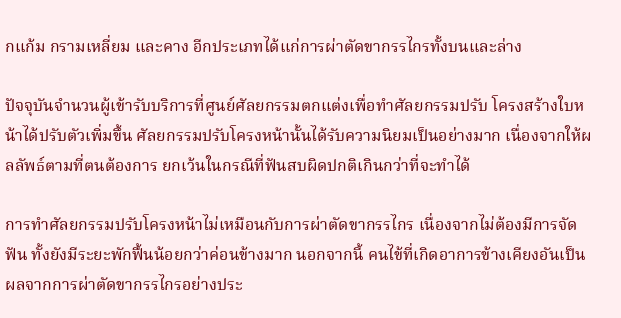กแก้ม กรามเหลี่ยม และคาง อีกประเภทได้แก่การผ่าตัดขากรรไกรทั้งบนและล่าง

ปัจจุบันจำนวนผู้เข้ารับบริการที่ศูนย์ศัลยกรรมตกแต่งเพื่อทำศัลยกรรมปรับ โครงสร้างใบหน้าได้ปรับตัวเพิ่มขึ้น ศัลยกรรมปรับโครงหน้านั้นได้รับความนิยมเป็นอย่างมาก เนื่องจากให้ผลลัพธ์ตามที่ตนต้องการ ยกเว้นในกรณีที่ฟันสบผิดปกติเกินกว่าที่จะทำได้

การทำศัลยกรรมปรับโครงหน้าไม่เหมือนกับการผ่าตัดขากรรไกร เนื่องจากไม่ต้องมีการจัดฟัน ทั้งยังมีระยะพักฟื้นน้อยกว่าค่อนข้างมาก นอกจากนี้ คนไข้ที่เกิดอาการข้างเคียงอันเป็นผลจากการผ่าตัดขากรรไกรอย่างประ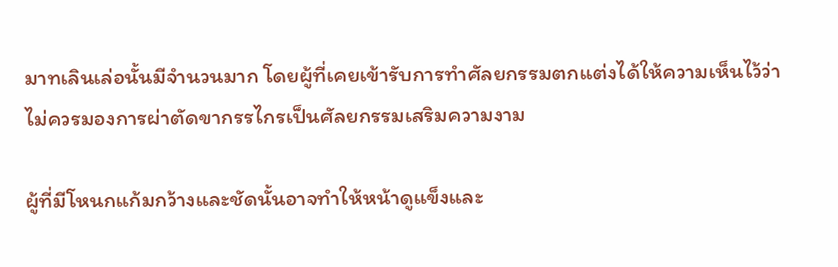มาทเลินเล่อนั้นมีจำนวนมาก โดยผู้ที่เคยเข้ารับการทำศัลยกรรมตกแต่งได้ให้ความเห็นไว้ว่า ไม่ควรมองการผ่าตัดขากรรไกรเป็นศัลยกรรมเสริมความงาม

ผู้ที่มีโหนกแก้มกว้างและชัดนั้นอาจทำให้หน้าดูแข็งและ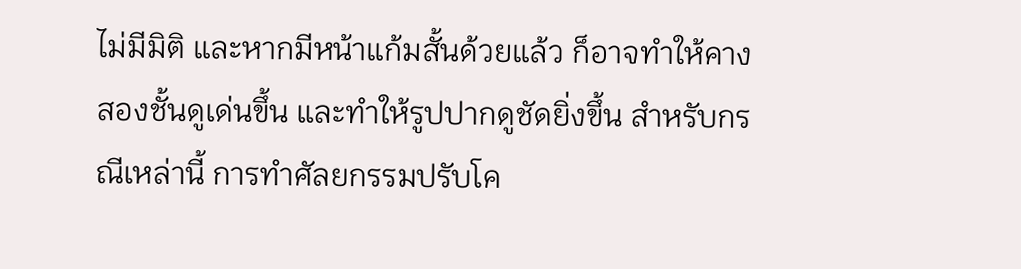ไม่มีมิติ และหากมีหน้าแก้มสั้นด้วยแล้ว ก็อาจทำให้คางสองชั้นดูเด่นขึ้น และทำให้รูปปากดูชัดยิ่งขึ้น สำหรับกรณีเหล่านี้ การทำศัลยกรรมปรับโค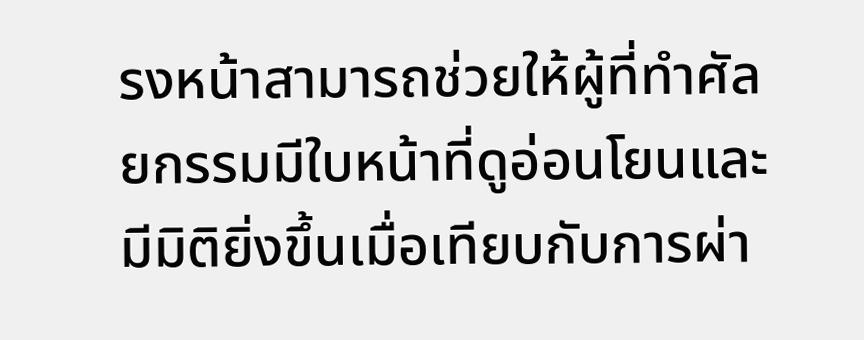รงหน้าสามารถช่วยให้ผู้ที่ทำศัลยกรรมมีใบหน้าที่ดูอ่อนโยนและมีมิติยิ่งขึ้นเมื่อเทียบกับการผ่า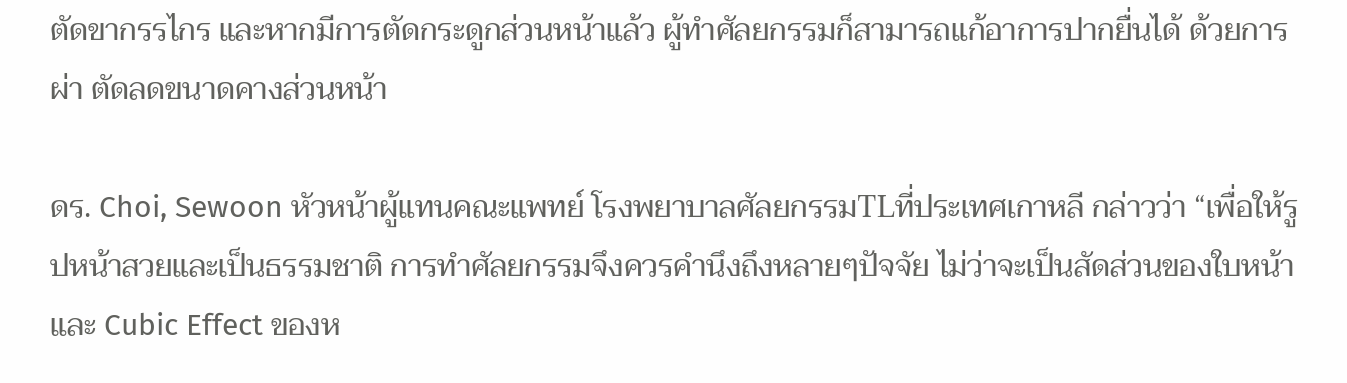ตัดขากรรไกร และหากมีการตัดกระดูกส่วนหน้าแล้ว ผู้ทำศัลยกรรมก็สามารถแก้อาการปากยื่นได้ ด้วยการผ่า ตัดลดขนาดคางส่วนหน้า

ดร. Choi, Sewoon หัวหน้าผู้แทนคณะแพทย์ โรงพยาบาลศัลยกรรมTLที่ประเทศเกาหลี กล่าวว่า “เพื่อให้รูปหน้าสวยและเป็นธรรมชาติ การทำศัลยกรรมจึงควรคำนึงถึงหลายๆปัจจัย ไม่ว่าจะเป็นสัดส่วนของใบหน้า และ Cubic Effect ของห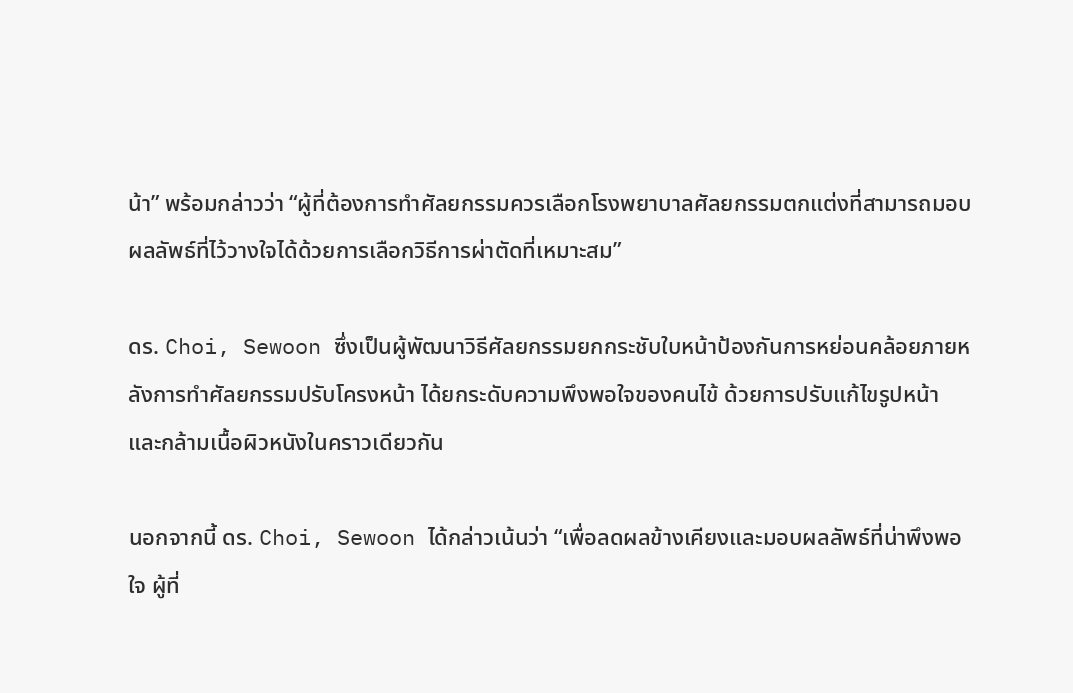น้า” พร้อมกล่าวว่า “ผู้ที่ต้องการทำศัลยกรรมควรเลือกโรงพยาบาลศัลยกรรมตกแต่งที่สามารถมอบผลลัพธ์ที่ไว้วางใจได้ด้วยการเลือกวิธีการผ่าตัดที่เหมาะสม”

ดร. Choi, Sewoon ซึ่งเป็นผู้พัฒนาวิธีศัลยกรรมยกกระชับใบหน้าป้องกันการหย่อนคล้อยภายหลังการทำศัลยกรรมปรับโครงหน้า ได้ยกระดับความพึงพอใจของคนไข้ ด้วยการปรับแก้ไขรูปหน้าและกล้ามเนื้อผิวหนังในคราวเดียวกัน

นอกจากนี้ ดร. Choi, Sewoon ได้กล่าวเน้นว่า “เพื่อลดผลข้างเคียงและมอบผลลัพธ์ที่น่าพึงพอใจ ผู้ที่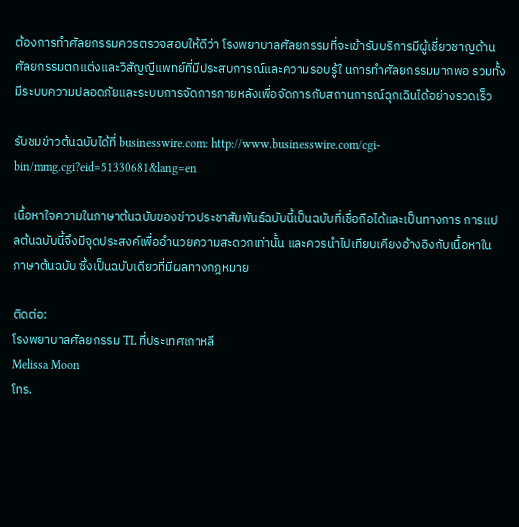ต้องการทำศัลยกรรมควรตรวจสอบให้ดีว่า โรงพยาบาลศัลยกรรมที่จะเข้ารับบริการมีผู้เชี่ยวชาญด้านศัลยกรรมตกแต่งและวิสัญญีแพทย์ที่มีประสบการณ์และความรอบรู้ใ นการทำศัลยกรรมมากพอ รวมทั้งมีระบบความปลอดภัยและระบบการจัดการภายหลังเพื่อจัดการกับสถานการณ์ฉุกเฉินได้อย่างรวดเร็ว

รับชมข่าวต้นฉบับได้ที่ businesswire.com: http://www.businesswire.com/cgi-bin/mmg.cgi?eid=51330681&lang=en

เนื้อหาใจความในภาษาต้นฉบับของข่าวประชาสัมพันธ์ฉบับนี้เป็นฉบับที่เชื่อถือได้และเป็นทางการ การแปลต้นฉบับนี้จึงมีจุดประสงค์เพื่ออำนวยความสะดวกเท่านั้น และควรนำไปเทียบเคียงอ้างอิงกับเนื้อหาในภาษาต้นฉบับ ซึ่งเป็นฉบับเดียวที่มีผลทางกฎหมาย

ติดต่อ:
โรงพยาบาลศัลยกรรม TL ที่ประเทศเกาหลี
Melissa Moon
โทร.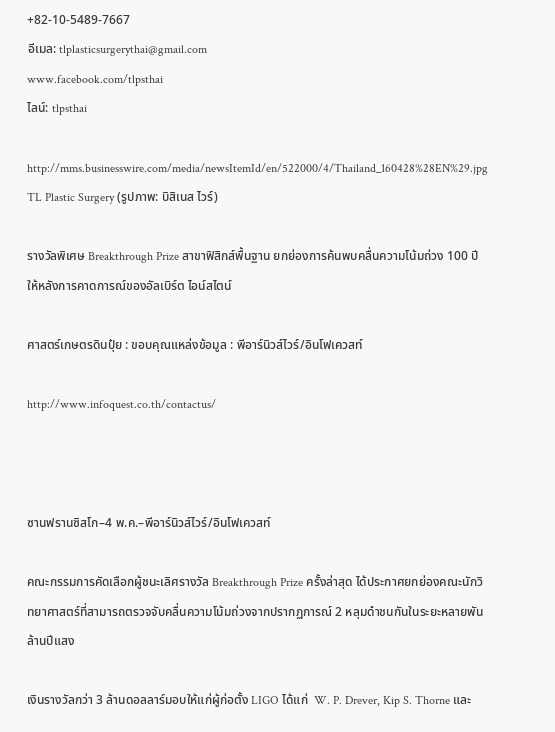+82-10-5489-7667
อีเมล: tlplasticsurgerythai@gmail.com
www.facebook.com/tlpsthai
ไลน์: tlpsthai

http://mms.businesswire.com/media/newsItemId/en/522000/4/Thailand_160428%28EN%29.jpg
TL Plastic Surgery (รูปภาพ: บิสิเนส ไวร์)

รางวัลพิเศษ Breakthrough Prize สาขาฟิสิกส์พื้นฐาน ยกย่องการค้นพบคลื่นความโน้มถ่วง 100 ปีให้หลังการคาดการณ์ของอัลเบิร์ต ไอน์สไตน์

ศาสตร์เกษตรดินปุ๋ย : ขอบคุณแหล่งข้อมูล : พีอาร์นิวส์ไวร์/อินโฟเควสท์

http://www.infoquest.co.th/contactus/



ซานฟรานซิสโก–4 พ.ค.–พีอาร์นิวส์ไวร์/อินโฟเควสท์

คณะกรรมการคัดเลือกผู้ชนะเลิศรางวัล Breakthrough Prize ครั้งล่าสุด ได้ประกาศยกย่องคณะนักวิทยาศาสตร์ที่สามารถตรวจจับคลื่นความโน้มถ่วงจากปรากฏการณ์ 2 หลุมดำชนกันในระยะหลายพันล้านปีแสง

เงินรางวัลกว่า 3 ล้านดอลลาร์มอบให้แก่ผู้ก่อตั้ง LIGO ได้แก่  W. P. Drever, Kip S. Thorne และ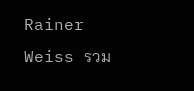Rainer Weiss รวม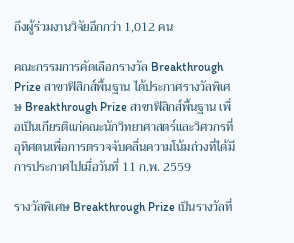ถึงผู้ร่วมงานวิจัยอีกกว่า 1,012 คน

คณะกรรมการคัดเลือกรางวัล Breakthrough Prize สาขาฟิสิกส์พื้นฐาน ได้ประกาศรางวัลพิเศษ Breakthrough Prize สาขาฟิสิกส์พื้นฐาน เพื่อเป็นเกียรติแก่คณะนักวิทยาศาสตร์และวิศวกรที่อุทิศตนเพื่อการตรวจจับคลื่นความโน้มถ่วงที่ได้มีการประกาศไปเมื่อวันที่ 11 ก.พ. 2559

รางวัลพิเศษ Breakthrough Prize เป็นรางวัลที่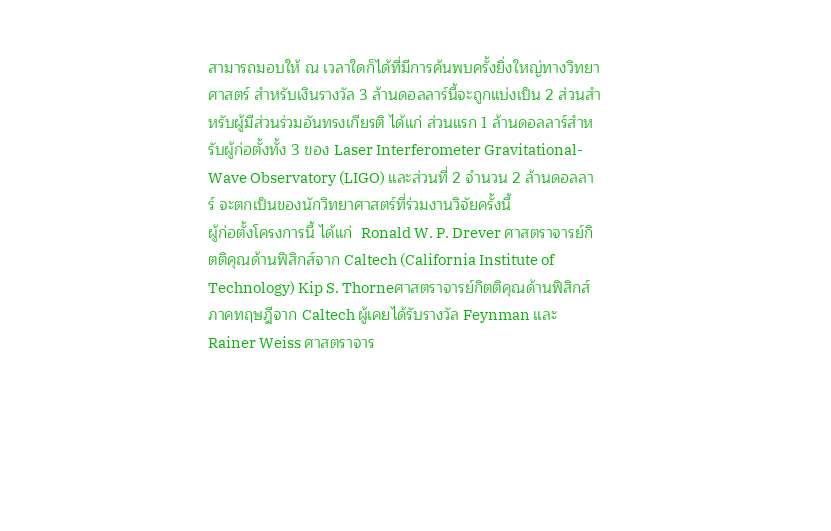สามารถมอบให้ ณ เวลาใดก็ได้ที่มีการค้นพบครั้งยิ่งใหญ่ทางวิทยาศาสตร์ สำหรับเงินรางวัล 3 ล้านดอลลาร์นี้จะถูกแบ่งเป็น 2 ส่วนสำหรับผู้มีส่วนร่วมอันทรงเกียรติ ได้แก่ ส่วนแรก 1 ล้านดอลลาร์สำหรับผู้ก่อตั้งทั้ง 3 ของ Laser Interferometer Gravitational-Wave Observatory (LIGO) และส่วนที่ 2 จำนวน 2 ล้านดอลลาร์ จะตกเป็นของนักวิทยาศาสตร์ที่ร่วมงานวิจัยครั้งนี้
ผู้ก่อตั้งโครงการนี้ ได้แก่  Ronald W. P. Drever ศาสตราจารย์กิตติคุณด้านฟิสิกส์จาก Caltech (California Institute of Technology) Kip S. Thorneศาสตราจารย์กิตติคุณด้านฟิสิกส์ภาคทฤษฎีจาก Caltech ผู้เคยได้รับรางวัล Feynman และ Rainer Weiss ศาสตราจาร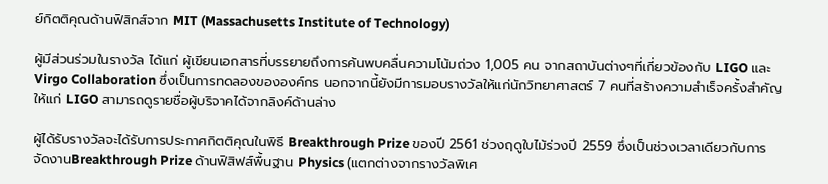ย์กิตติคุณด้านฟิสิกส์จาก MIT (Massachusetts Institute of Technology)

ผู้มีส่วนร่วมในรางวัล ได้แก่ ผู้เขียนเอกสารที่บรรยายถึงการค้นพบคลื่นความโน้มถ่วง 1,005 คน จากสถาบันต่างๆที่เกี่ยวข้องกับ LIGO และ Virgo Collaboration ซึ่งเป็นการทดลองขององค์กร นอกจากนี้ยังมีการมอบรางวัลให้แก่นักวิทยาศาสตร์ 7 คนที่สร้างความสำเร็จครั้งสำคัญให้แก่ LIGO สามารถดูรายชื่อผู้บริจาคได้จากลิงค์ด้านล่าง

ผู้ได้รับรางวัลจะได้รับการประกาศกิตติคุณในพิธี Breakthrough Prize ของปี 2561 ช่วงฤดูใบไม้ร่วงปี 2559 ซึ่งเป็นช่วงเวลาเดียวกับการจัดงานBreakthrough Prize ด้านฟิสิฟส์พื้นฐาน Physics (แตกต่างจากรางวัลพิเศ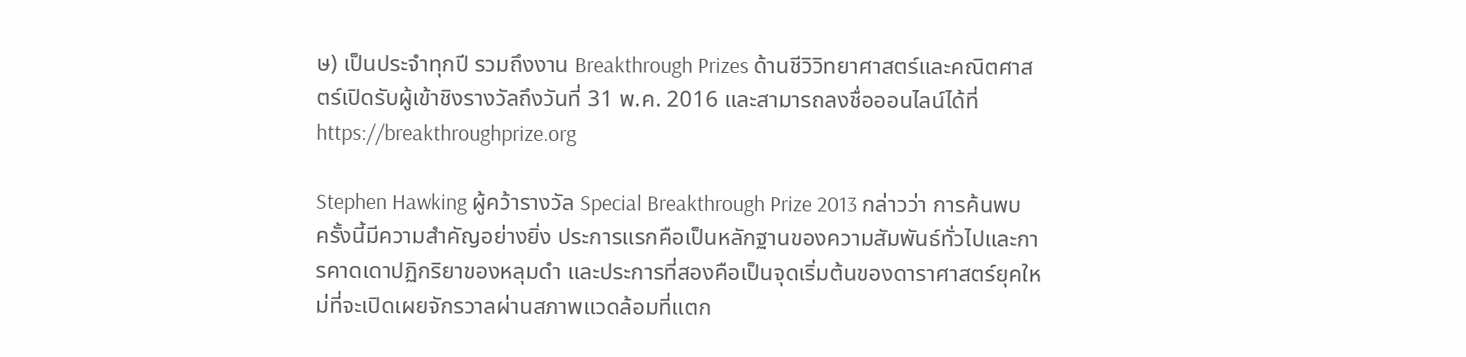ษ) เป็นประจำทุกปี รวมถึงงาน Breakthrough Prizes ด้านชีวิวิทยาศาสตร์และคณิตศาสตร์เปิดรับผู้เข้าชิงรางวัลถึงวันที่ 31 พ.ค. 2016 และสามารถลงชื่อออนไลน์ได้ที่ https://breakthroughprize.org

Stephen Hawking ผู้คว้ารางวัล Special Breakthrough Prize 2013 กล่าวว่า การค้นพบครั้งนี้มีความสำคัญอย่างยิ่ง ประการแรกคือเป็นหลักฐานของความสัมพันธ์ทั่วไปและการคาดเดาปฏิกริยาของหลุมดำ และประการที่สองคือเป็นจุดเริ่มต้นของดาราศาสตร์ยุคใหม่ที่จะเปิดเผยจักรวาลผ่านสภาพแวดล้อมที่แตก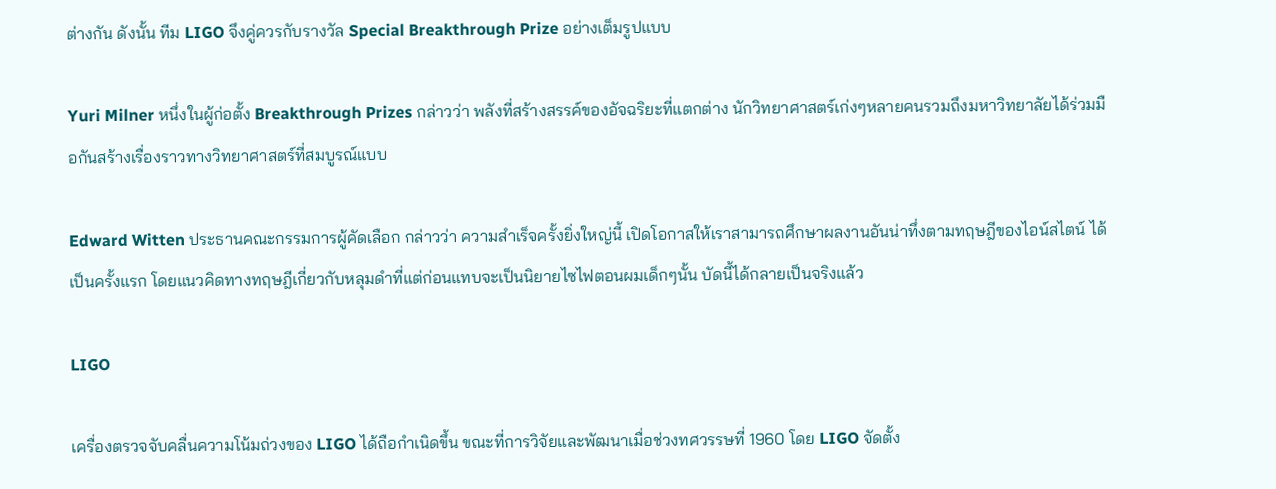ต่างกัน ดังนั้น ทีม LIGO จึงคู่ควรกับรางวัล Special Breakthrough Prize อย่างเต็มรูปแบบ

Yuri Milner หนึ่งในผู้ก่อตั้ง Breakthrough Prizes กล่าวว่า พลังที่สร้างสรรค์ของอัจฉริยะที่แตกต่าง นักวิทยาศาสตร์เก่งๆหลายคนรวมถึงมหาวิทยาลัยได้ร่วมมือกันสร้างเรื่องราวทางวิทยาศาสตร์ที่สมบูรณ์แบบ

Edward Witten ประธานคณะกรรมการผู้คัดเลือก กล่าวว่า ความสำเร็จครั้งยิ่งใหญ่นี้ เปิดโอกาสให้เราสามารถศึกษาผลงานอันน่าทึ่งตามทฤษฎีของไอน์สไตน์ ได้เป็นครั้งแรก โดยแนวคิดทางทฤษฎีเกี่ยวกับหลุมดำที่แต่ก่อนแทบจะเป็นนิยายไซไฟตอนผมเด็กๆนั้น บัดนี้ได้กลายเป็นจริงแล้ว

LIGO

เครื่องตรวจจับคลื่นความโน้มถ่วงของ LIGO ได้ถือกำเนิดขึ้น ขณะที่การวิจัยและพัฒนาเมื่อช่วงทศวรรษที่ 1960 โดย LIGO จัดตั้ง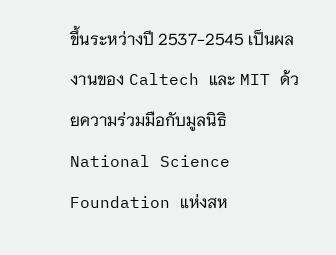ขึ้นระหว่างปี 2537-2545 เป็นผลงานของ Caltech และ MIT ด้วยความร่วมมือกับมูลนิธิ National Science Foundation แห่งสห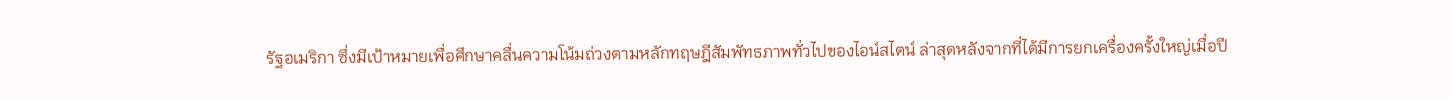รัฐอเมริกา ซึ่งมีเป้าหมายเพื่อศึกษาคลื่นความโน้มถ่วงตามหลักทฤษฎีสัมพัทธภาพทั่วไปของไอน์สไตน์ ล่าสุดหลังจากที่ได้มีการยกเครื่องครั้งใหญ่เมื่อปี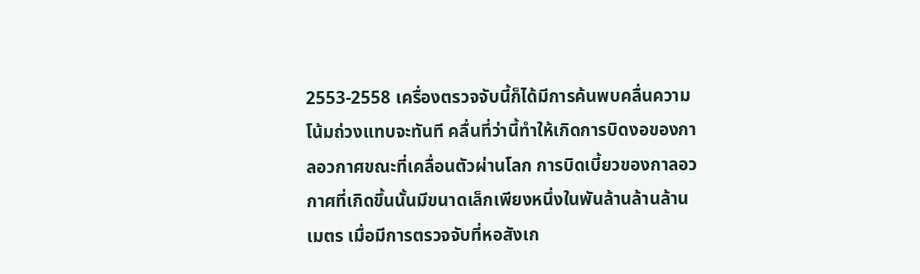2553-2558 เครื่องตรวจจับนี้ก็ได้มีการค้นพบคลื่นความโน้มถ่วงแทบจะทันที คลื่นที่ว่านี้ทำให้เกิดการบิดงอของกาลอวกาศขณะที่เคลื่อนตัวผ่านโลก การบิดเบี้ยวของกาลอวกาศที่เกิดขึ้นนั้นมีขนาดเล็กเพียงหนึ่งในพันล้านล้านล้านเมตร เมื่อมีการตรวจจับที่หอสังเก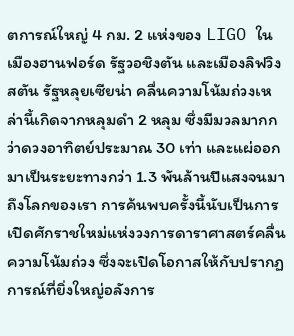ตการณ์ใหญ่ 4 กม. 2 แห่งของ LIGO ในเมืองฮานฟอร์ด รัฐวอชิงตัน และเมืองลิฟวิงสตัน รัฐหลุยเซียน่า คลื่นความโน้มถ่วงเหล่านี้เกิดจากหลุมดำ 2 หลุม ซึ่งมีมวลมากกว่าดวงอาทิตย์ประมาณ 30 เท่า และแผ่ออกมาเป็นระยะทางกว่า 1.3 พันล้านปีแสงจนมาถึงโลกของเรา การค้นพบครั้งนี้นับเป็นการเปิดศักราชใหม่แห่งวงการดาราศาสตร์คลื่นความโน้มถ่วง ซึ่งจะเปิดโอกาสให้กับปรากฏการณ์ที่ยิ่งใหญ่อลังการ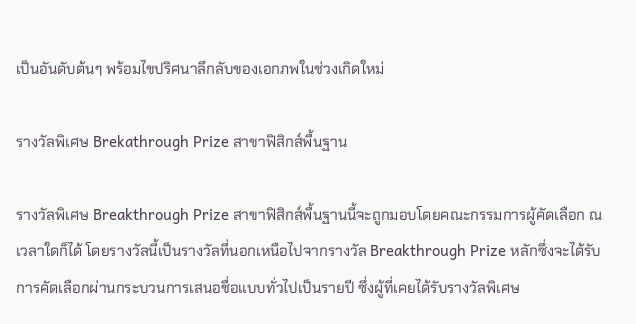เป็นอันดับต้นๆ พร้อมไขปริศนาลึกลับของเอกภพในช่วงเกิดใหม่

รางวัลพิเศษ Brekathrough Prize สาขาฟิสิกส์พื้นฐาน

รางวัลพิเศษ Breakthrough Prize สาขาฟิสิกส์พื้นฐานนี้จะถูกมอบโดยคณะกรรมการผู้คัดเลือก ณ เวลาใดก็ได้ โดยรางวัลนี้เป็นรางวัลที่นอกเหนือไปจากรางวัล Breakthrough Prize หลักซึ่งจะได้รับการคัดเลือกผ่านกระบวนการเสนอชื่อแบบทั่วไปเป็นรายปี ซึ่งผู้ที่เคยได้รับรางวัลพิเศษ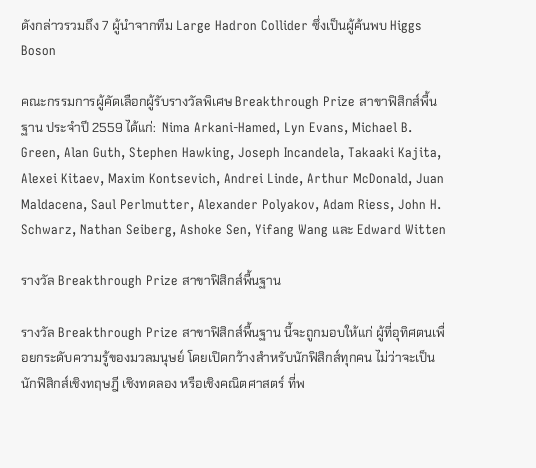ดังกล่าวรวมถึง 7 ผู้นำจากทีม Large Hadron Collider ซึ่งเป็นผู้ค้นพบ Higgs Boson

คณะกรรมการผู้คัดเลือกผู้รับรางวัลพิเศษ Breakthrough Prize สาขาฟิสิกส์พื้นฐาน ประจำปี 2559 ได้แก่:  Nima Arkani-Hamed, Lyn Evans, Michael B. Green, Alan Guth, Stephen Hawking, Joseph Incandela, Takaaki Kajita, Alexei Kitaev, Maxim Kontsevich, Andrei Linde, Arthur McDonald, Juan Maldacena, Saul Perlmutter, Alexander Polyakov, Adam Riess, John H. Schwarz, Nathan Seiberg, Ashoke Sen, Yifang Wang และ Edward Witten

รางวัล Breakthrough Prize สาขาฟิสิกส์พื้นฐาน

รางวัล Breakthrough Prize สาขาฟิสิกส์พื้นฐาน นี้จะถูกมอบให้แก่ ผู้ที่อุทิศตนเพื่อยกระดับความรู้ของมวลมนุษย์ โดยเปิดกว้างสำหรับนักฟิสิกส์ทุกคน ไม่ว่าจะเป็นนักฟิสิกส์เชิงทฤษฎี เชิงทดลอง หรือเชิงคณิตศาสตร์ ที่พ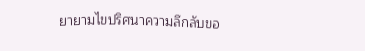ยายามไขปริศนาความลึกลับขอ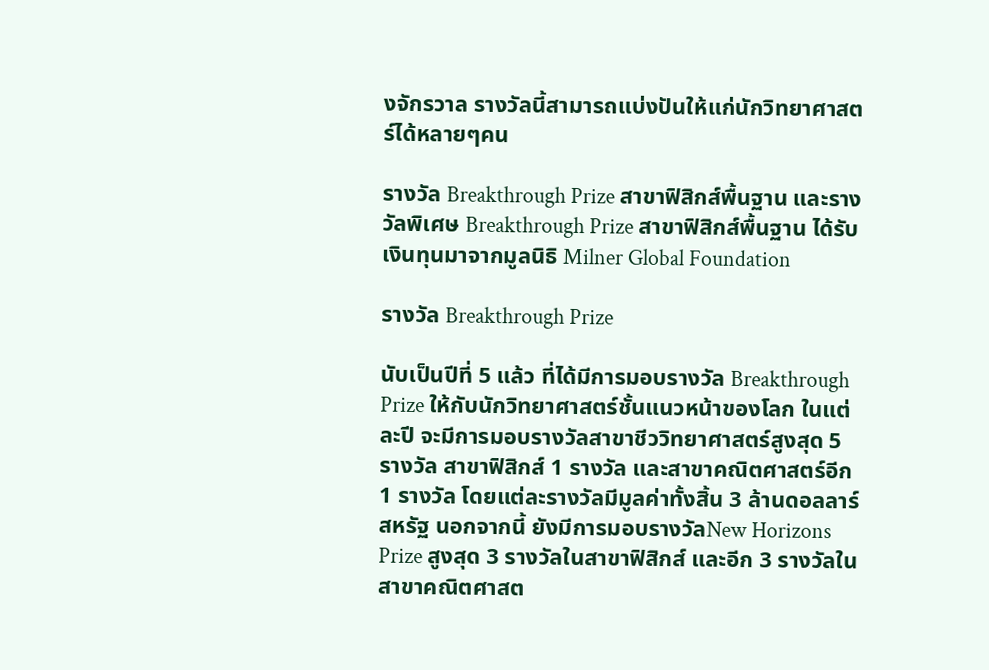งจักรวาล รางวัลนี้สามารถแบ่งปันให้แก่นักวิทยาศาสตร์ได้หลายๆคน

รางวัล Breakthrough Prize สาขาฟิสิกส์พื้นฐาน และรางวัลพิเศษ Breakthrough Prize สาขาฟิสิกส์พื้นฐาน ได้รับเงินทุนมาจากมูลนิธิ Milner Global Foundation

รางวัล Breakthrough Prize

นับเป็นปีที่ 5 แล้ว ที่ได้มีการมอบรางวัล Breakthrough Prize ให้กับนักวิทยาศาสตร์ชั้นแนวหน้าของโลก ในแต่ละปี จะมีการมอบรางวัลสาขาชีววิทยาศาสตร์สูงสุด 5 รางวัล สาขาฟิสิกส์ 1 รางวัล และสาขาคณิตศาสตร์อีก 1 รางวัล โดยแต่ละรางวัลมีมูลค่าทั้งสิ้น 3 ล้านดอลลาร์สหรัฐ นอกจากนี้ ยังมีการมอบรางวัลNew Horizons Prize สูงสุด 3 รางวัลในสาขาฟิสิกส์ และอีก 3 รางวัลในสาขาคณิตศาสต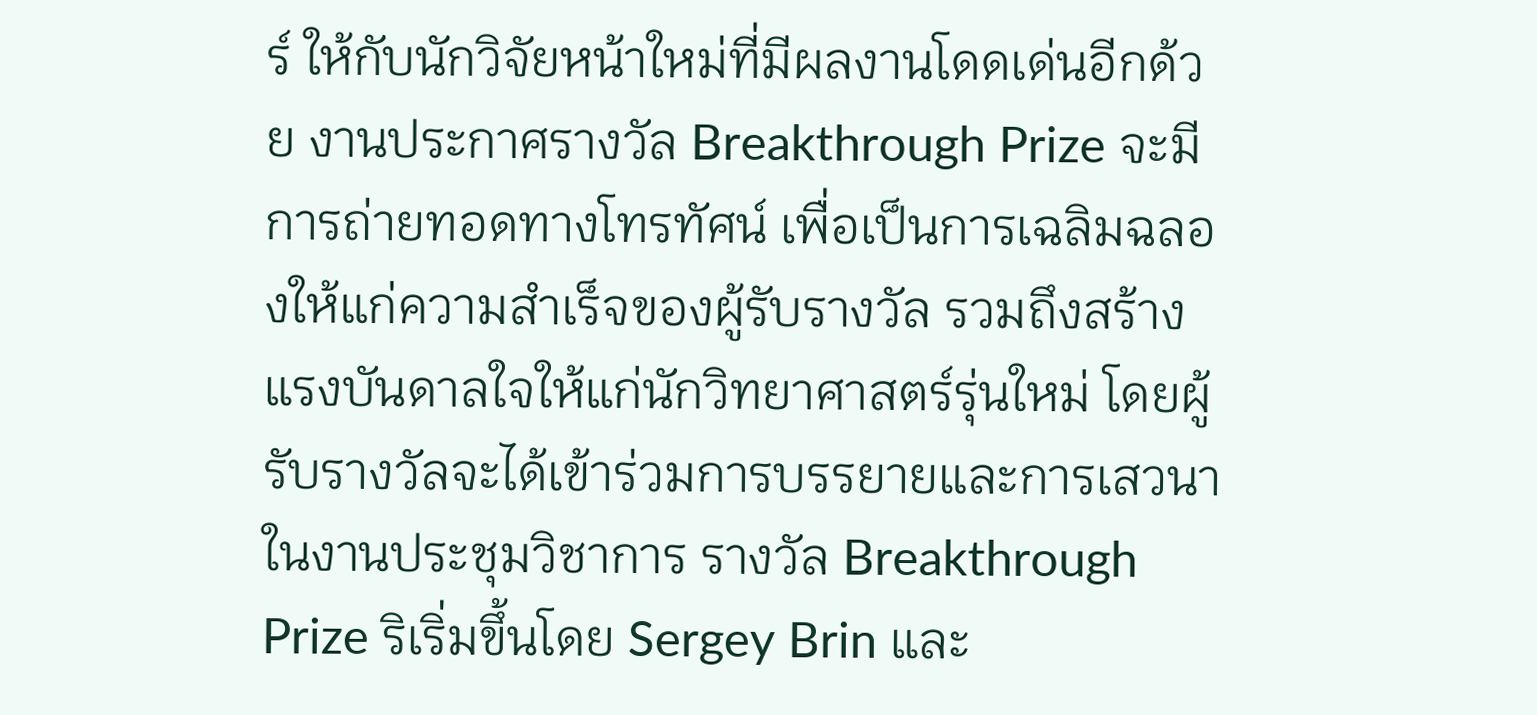ร์ ให้กับนักวิจัยหน้าใหม่ที่มีผลงานโดดเด่นอีกด้วย งานประกาศรางวัล Breakthrough Prize จะมีการถ่ายทอดทางโทรทัศน์ เพื่อเป็นการเฉลิมฉลองให้แก่ความสำเร็จของผู้รับรางวัล รวมถึงสร้างแรงบันดาลใจให้แก่นักวิทยาศาสตร์รุ่นใหม่ โดยผู้รับรางวัลจะได้เข้าร่วมการบรรยายและการเสวนาในงานประชุมวิชาการ รางวัล Breakthrough Prize ริเริ่มขึ้นโดย Sergey Brin และ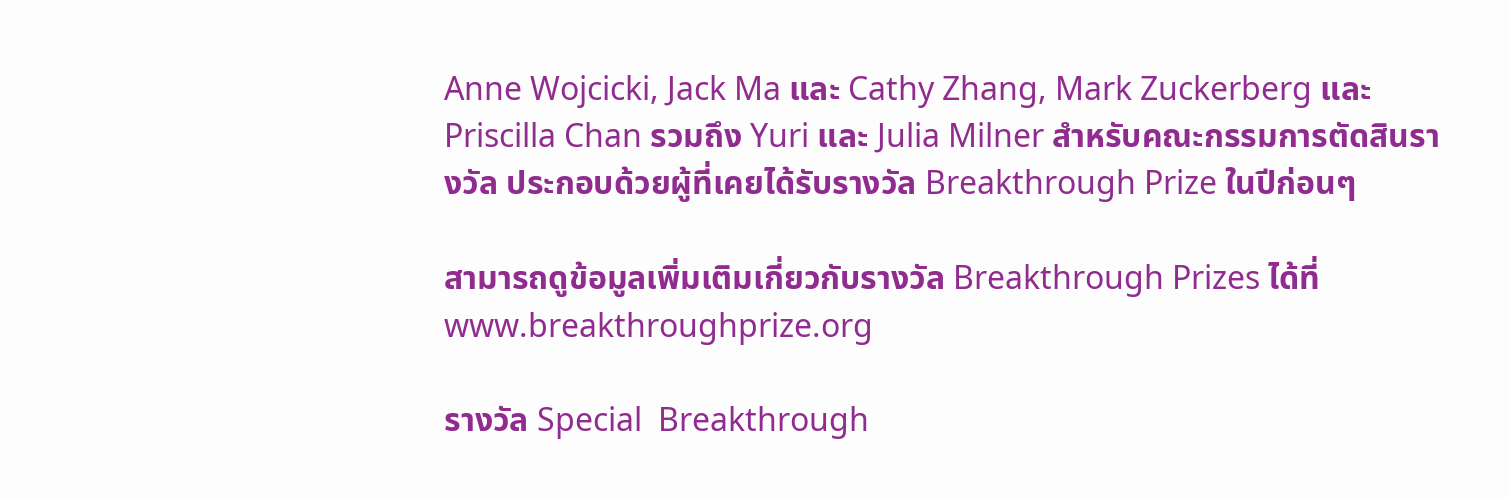Anne Wojcicki, Jack Ma และ Cathy Zhang, Mark Zuckerberg และ Priscilla Chan รวมถึง Yuri และ Julia Milner สำหรับคณะกรรมการตัดสินรางวัล ประกอบด้วยผู้ที่เคยได้รับรางวัล Breakthrough Prize ในปีก่อนๆ

สามารถดูข้อมูลเพิ่มเติมเกี่ยวกับรางวัล Breakthrough Prizes ได้ที่ www.breakthroughprize.org

รางวัล Special  Breakthrough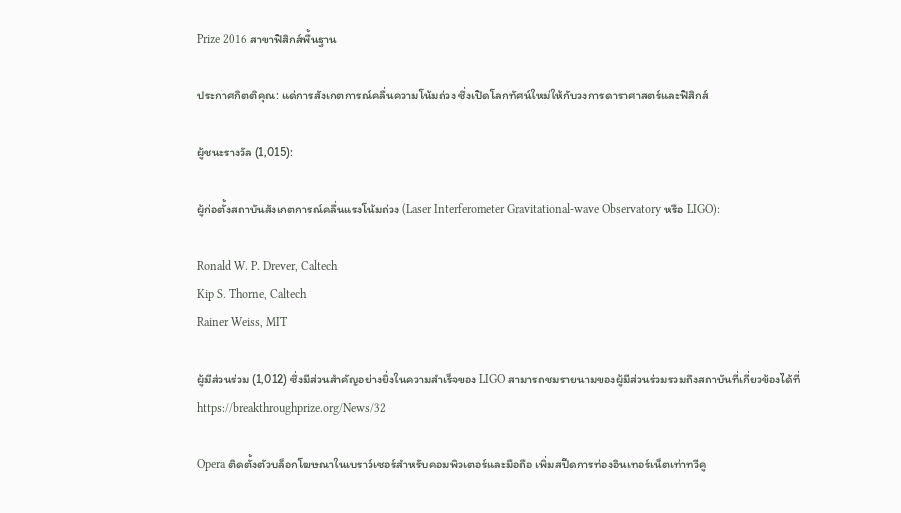Prize 2016 สาขาฟิสิกส์พื้นฐาน

ประกาศกิตติคุณ: แด่การสังเกตการณ์คลื่นความโน้มถ่วง ซึ่งเปิดโลกทัศน์ใหม่ให้กับวงการดาราศาสตร์และฟิสิกส์

ผู้ชนะรางวัล (1,015):

ผู้ก่อตั้งสถาบันสังเกตการณ์คลื่นแรงโน้มถ่วง (Laser Interferometer Gravitational-wave Observatory หรือ LIGO):

Ronald W. P. Drever, Caltech
Kip S. Thorne, Caltech
Rainer Weiss, MIT

ผู้มีส่วนร่วม (1,012) ซึ่งมีส่วนสำคัญอย่างยิ่งในความสำเร็จของ LIGO สามารถชมรายนามของผู้มีส่วนร่วมรวมถึงสถาบันที่เกี่ยวข้องได้ที่https://breakthroughprize.org/News/32

Opera ติดตั้งตัวบล็อกโฆษณาในเบราว์เซอร์สำหรับคอมพิวเตอร์และมือถือ เพิ่มสปีดการท่องอินเทอร์เน็ตเท่าทวีคู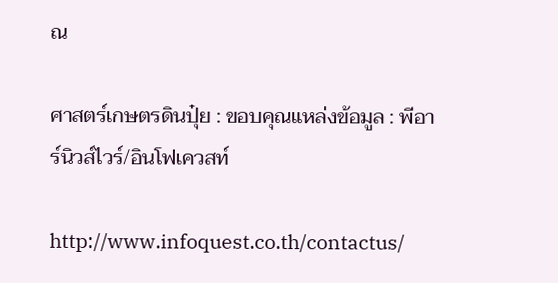ณ

ศาสตร์เกษตรดินปุ๋ย : ขอบคุณแหล่งข้อมูล : พีอาร์นิวส์ไวร์/อินโฟเควสท์

http://www.infoquest.co.th/contactus/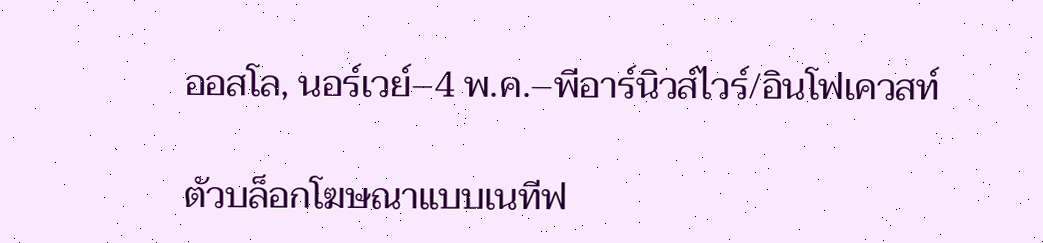ออสโล, นอร์เวย์–4 พ.ค.–พีอาร์นิวส์ไวร์/อินโฟเควสท์

ตัวบล็อกโฆษณาแบบเนทีฟ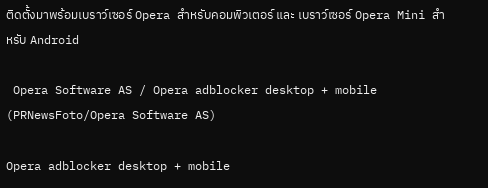ติดตั้งมาพร้อมเบราว์เซอร์ Opera สำหรับคอมพิวเตอร์ และ เบราว์เซอร์ Opera Mini สำหรับ Android

 Opera Software AS / Opera adblocker desktop + mobile (PRNewsFoto/Opera Software AS)

Opera adblocker desktop + mobile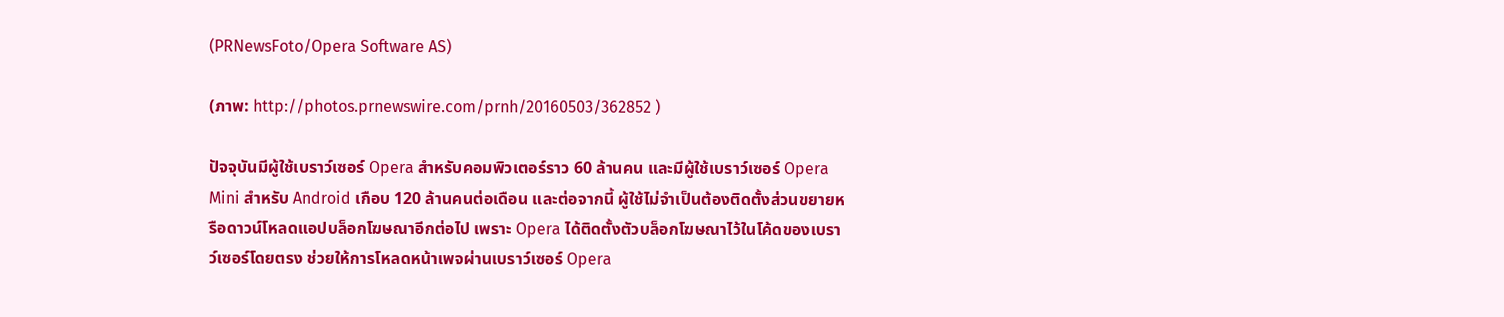(PRNewsFoto/Opera Software AS)

(ภาพ: http://photos.prnewswire.com/prnh/20160503/362852 )

ปัจจุบันมีผู้ใช้เบราว์เซอร์ Opera สำหรับคอมพิวเตอร์ราว 60 ล้านคน และมีผู้ใช้เบราว์เซอร์ Opera Mini สำหรับ Android เกือบ 120 ล้านคนต่อเดือน และต่อจากนี้ ผู้ใช้ไม่จำเป็นต้องติดตั้งส่วนขยายหรือดาวน์โหลดแอปบล็อกโฆษณาอีกต่อไป เพราะ Opera ได้ติดตั้งตัวบล็อกโฆษณาไว้ในโค้ดของเบราว์เซอร์โดยตรง ช่วยให้การโหลดหน้าเพจผ่านเบราว์เซอร์ Opera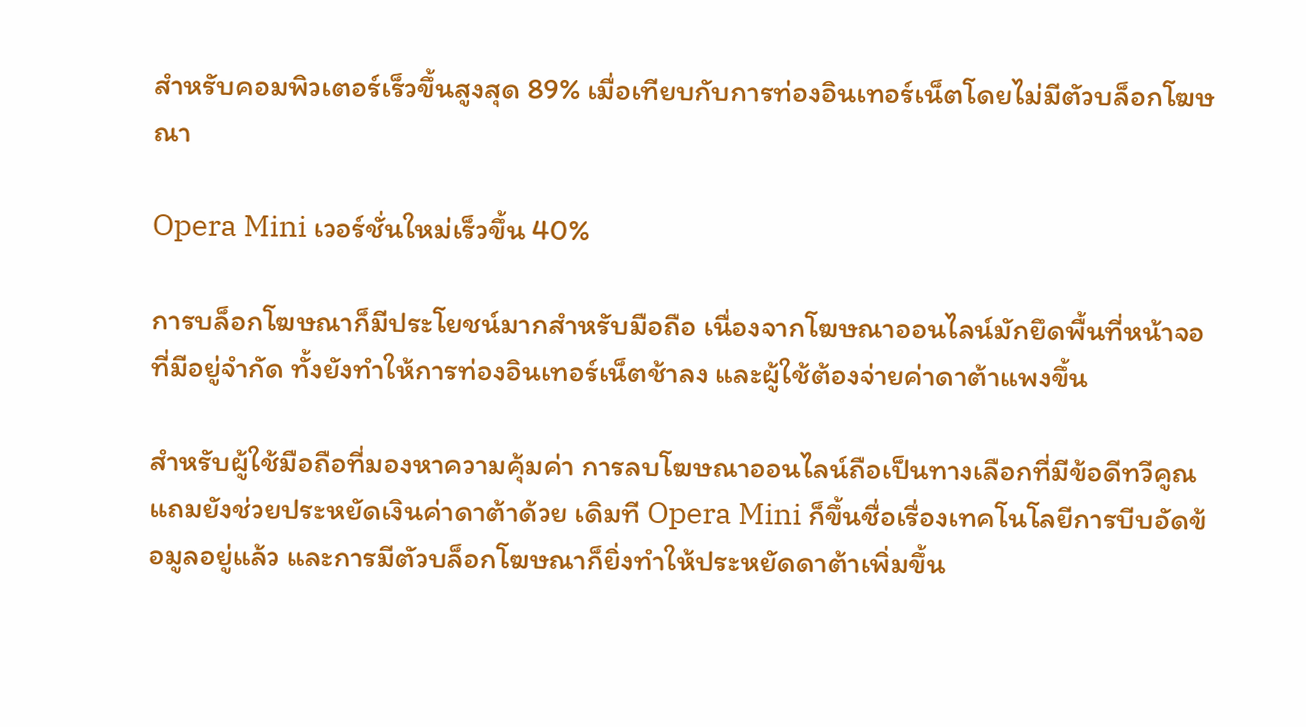สำหรับคอมพิวเตอร์เร็วขึ้นสูงสุด 89% เมื่อเทียบกับการท่องอินเทอร์เน็ตโดยไม่มีตัวบล็อกโฆษณา

Opera Mini เวอร์ชั่นใหม่เร็วขึ้น 40%

การบล็อกโฆษณาก็มีประโยชน์มากสำหรับมือถือ เนื่องจากโฆษณาออนไลน์มักยึดพื้นที่หน้าจอที่มีอยู่จำกัด ทั้งยังทำให้การท่องอินเทอร์เน็ตช้าลง และผู้ใช้ต้องจ่ายค่าดาต้าแพงขึ้น

สำหรับผู้ใช้มือถือที่มองหาความคุ้มค่า การลบโฆษณาออนไลน์ถือเป็นทางเลือกที่มีข้อดีทวีคูณ แถมยังช่วยประหยัดเงินค่าดาต้าด้วย เดิมที Opera Mini ก็ขึ้นชื่อเรื่องเทคโนโลยีการบีบอัดข้อมูลอยู่แล้ว และการมีตัวบล็อกโฆษณาก็ยิ่งทำให้ประหยัดดาต้าเพิ่มขึ้น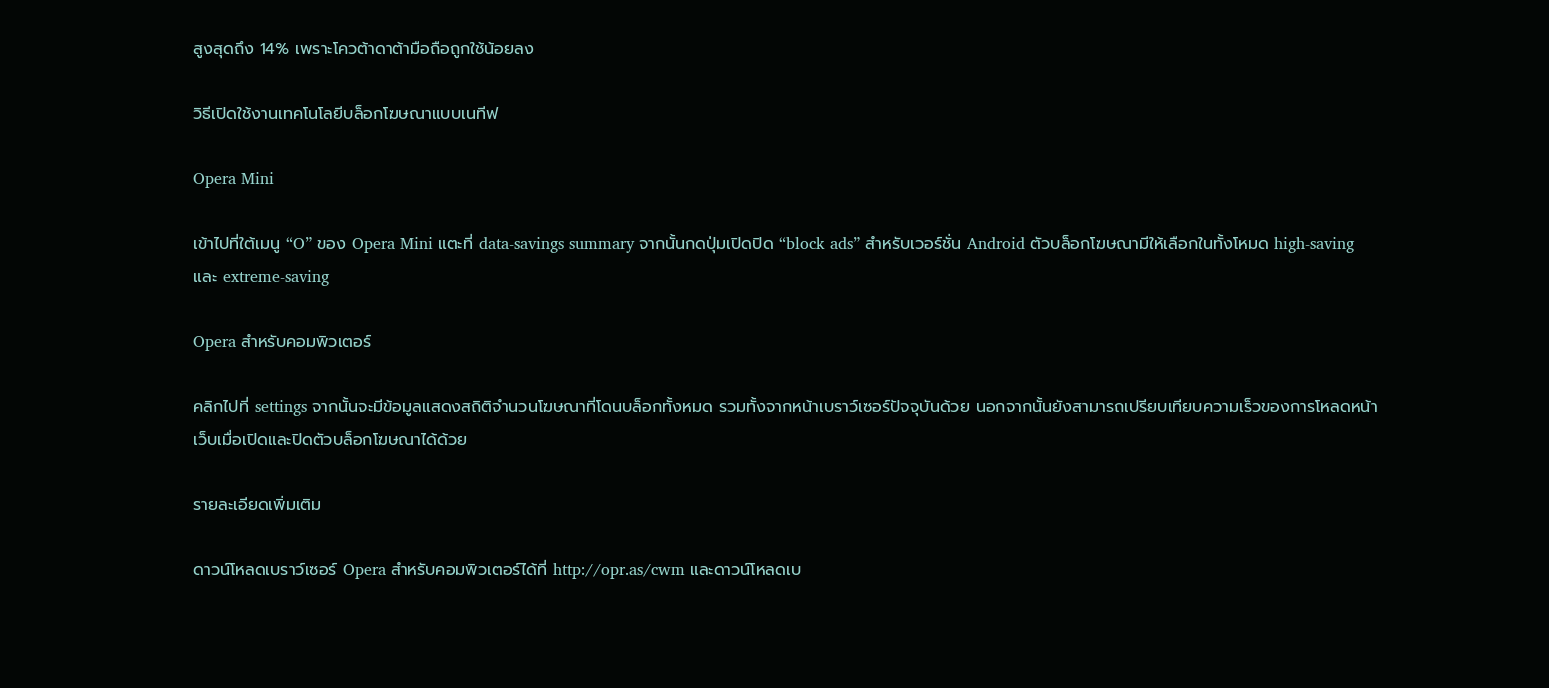สูงสุดถึง 14% เพราะโควต้าดาต้ามือถือถูกใช้น้อยลง

วิธีเปิดใช้งานเทคโนโลยีบล็อกโฆษณาแบบเนทีฟ

Opera Mini

เข้าไปที่ใต้เมนู “O” ของ Opera Mini แตะที่ data-savings summary จากนั้นกดปุ่มเปิดปิด “block ads” สำหรับเวอร์ชั่น Android ตัวบล็อกโฆษณามีให้เลือกในทั้งโหมด high-saving และ extreme-saving

Opera สำหรับคอมพิวเตอร์

คลิกไปที่ settings จากนั้นจะมีข้อมูลแสดงสถิติจำนวนโฆษณาที่โดนบล็อกทั้งหมด รวมทั้งจากหน้าเบราว์เซอร์ปัจจุบันด้วย นอกจากนั้นยังสามารถเปรียบเทียบความเร็วของการโหลดหน้าเว็บเมื่อเปิดและปิดตัวบล็อกโฆษณาได้ด้วย

รายละเอียดเพิ่มเติม

ดาวน์โหลดเบราว์เซอร์ Opera สำหรับคอมพิวเตอร์ได้ที่ http://opr.as/cwm และดาวน์โหลดเบ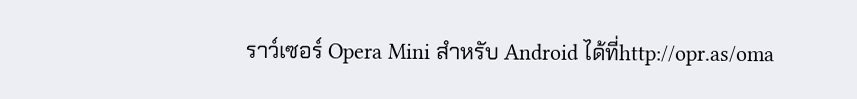ราว์เซอร์ Opera Mini สำหรับ Android ได้ที่http://opr.as/oma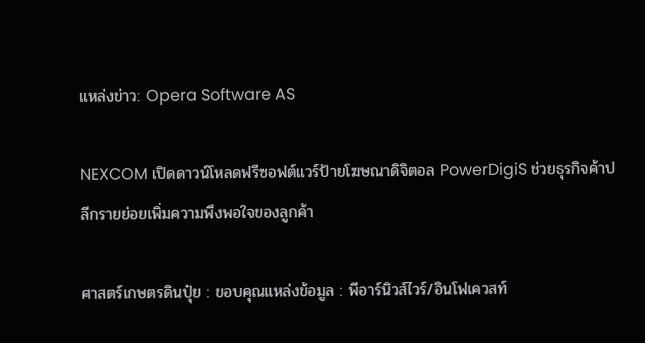แหล่งข่าว: Opera Software AS

NEXCOM เปิดดาวน์โหลดฟรีซอฟต์แวร์ป้ายโฆษณาดิจิตอล PowerDigiS ช่วยธุรกิจค้าปลีกรายย่อยเพิ่มความพึงพอใจของลูกค้า

ศาสตร์เกษตรดินปุ๋ย : ขอบคุณแหล่งข้อมูล : พีอาร์นิวส์ไวร์/อินโฟเควสท์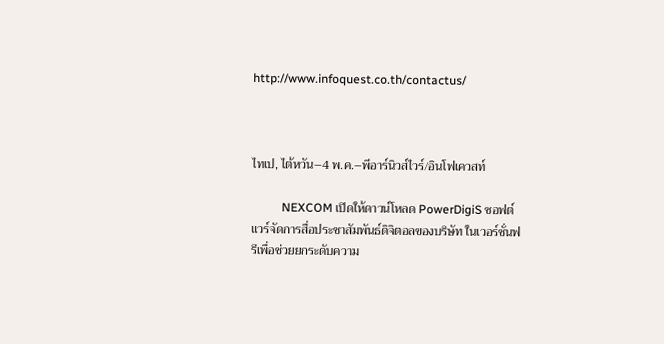http://www.infoquest.co.th/contactus/



ไทเป, ไต้หวัน–4 พ.ค.–พีอาร์นิวส์ไวร์/อินโฟเควสท์

          NEXCOM เปิดให้ดาวน์โหลด PowerDigiS ซอฟต์แวร์จัดการสื่อประชาสัมพันธ์ดิจิตอลของบริษัท ในเวอร์ชั่นฟรีเพื่อช่วยยกระดับความ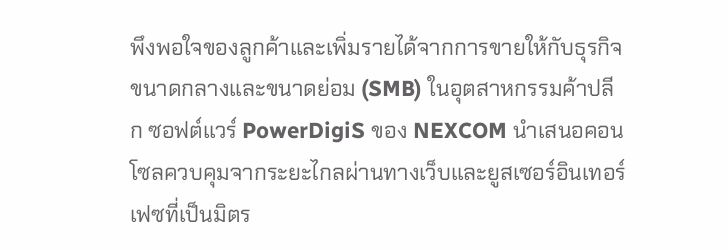พึงพอใจของลูกค้าและเพิ่มรายได้จากการขายให้กับธุรกิจขนาดกลางและขนาดย่อม (SMB) ในอุตสาหกรรมค้าปลีก ซอฟต์แวร์ PowerDigiS ของ NEXCOM นำเสนอคอนโซลควบคุมจากระยะไกลผ่านทางเว็บและยูสเซอร์อินเทอร์เฟซที่เป็นมิตร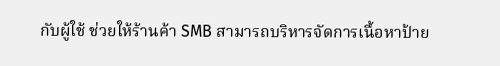กับผู้ใช้ ช่วยให้ร้านค้า SMB สามารถบริหารจัดการเนื้อหาป้าย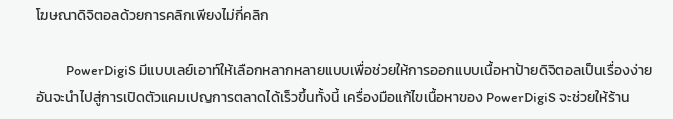โฆษณาดิจิตอลด้วยการคลิกเพียงไม่กี่คลิก

          PowerDigiS มีแบบเลย์เอาท์ให้เลือกหลากหลายแบบเพื่อช่วยให้การออกแบบเนื้อหาป้ายดิจิตอลเป็นเรื่องง่าย อันจะนำไปสู่การเปิดตัวแคมเปญการตลาดได้เร็วขึ้นทั้งนี้ เครื่องมือแก้ไขเนื้อหาของ PowerDigiS จะช่วยให้ร้าน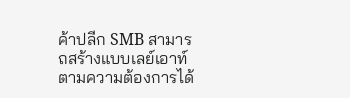ค้าปลีก SMB สามารถสร้างแบบเลย์เอาท์ตามความต้องการได้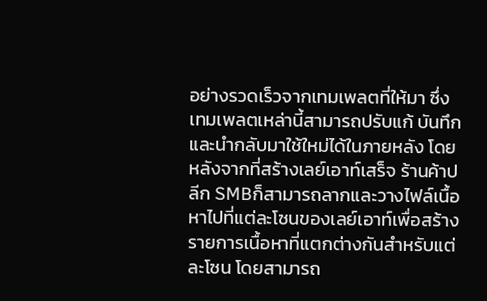อย่างรวดเร็วจากเทมเพลตที่ให้มา ซึ่งเทมเพลตเหล่านี้สามารถปรับแก้ บันทึก และนำกลับมาใช้ใหม่ได้ในภายหลัง โดยหลังจากที่สร้างเลย์เอาท์เสร็จ ร้านค้าปลีก SMBก็สามารถลากและวางไฟล์เนื้อหาไปที่แต่ละโซนของเลย์เอาท์เพื่อสร้างรายการเนื้อหาที่แตกต่างกันสำหรับแต่ละโซน โดยสามารถ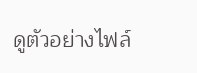ดูตัวอย่างไฟล์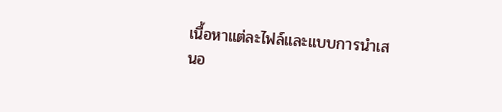เนื้อหาแต่ละไฟล์และแบบการนำเสนอ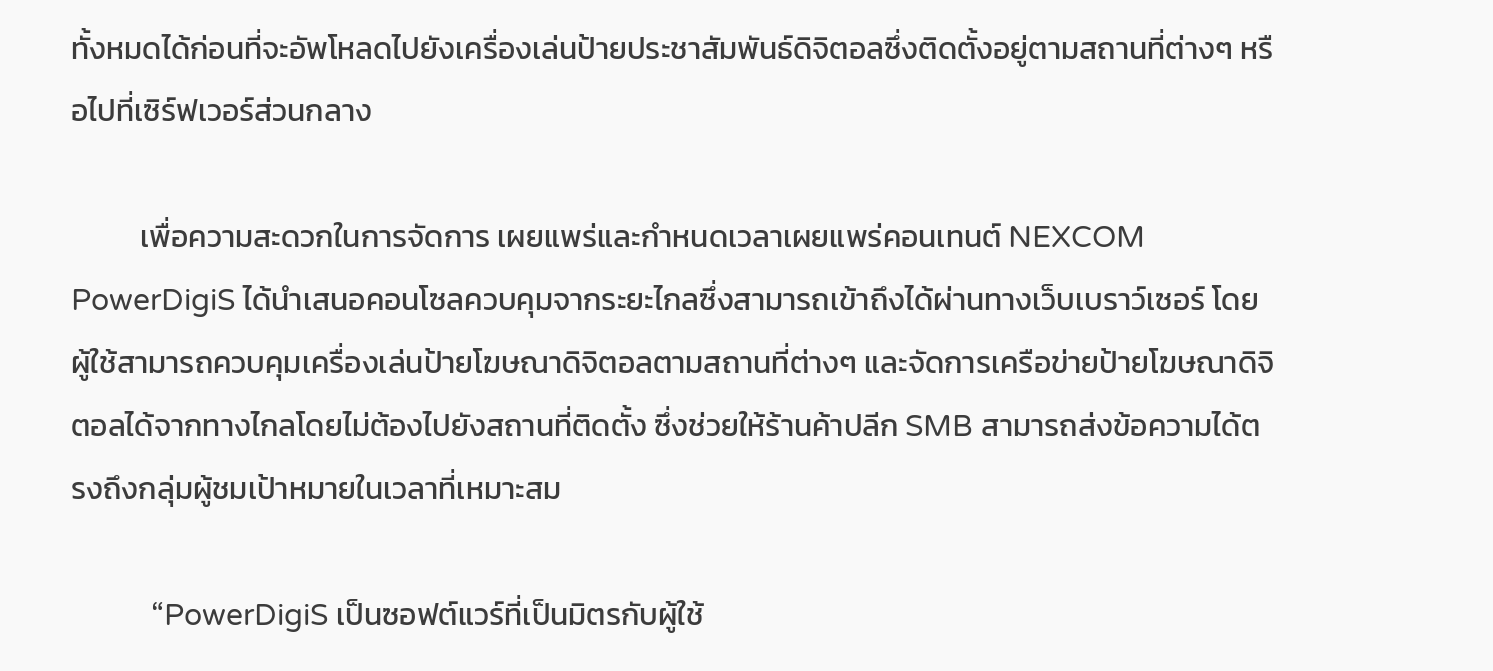ทั้งหมดได้ก่อนที่จะอัพโหลดไปยังเครื่องเล่นป้ายประชาสัมพันธ์ดิจิตอลซึ่งติดตั้งอยู่ตามสถานที่ต่างๆ หรือไปที่เซิร์ฟเวอร์ส่วนกลาง

          เพื่อความสะดวกในการจัดการ เผยแพร่และกำหนดเวลาเผยแพร่คอนเทนต์ NEXCOM PowerDigiS ได้นำเสนอคอนโซลควบคุมจากระยะไกลซึ่งสามารถเข้าถึงได้ผ่านทางเว็บเบราว์เซอร์ โดยผู้ใช้สามารถควบคุมเครื่องเล่นป้ายโฆษณาดิจิตอลตามสถานที่ต่างๆ และจัดการเครือข่ายป้ายโฆษณาดิจิตอลได้จากทางไกลโดยไม่ต้องไปยังสถานที่ติดตั้ง ซึ่งช่วยให้ร้านค้าปลีก SMB สามารถส่งข้อความได้ตรงถึงกลุ่มผู้ชมเป้าหมายในเวลาที่เหมาะสม

          “PowerDigiS เป็นซอฟต์แวร์ที่เป็นมิตรกับผู้ใช้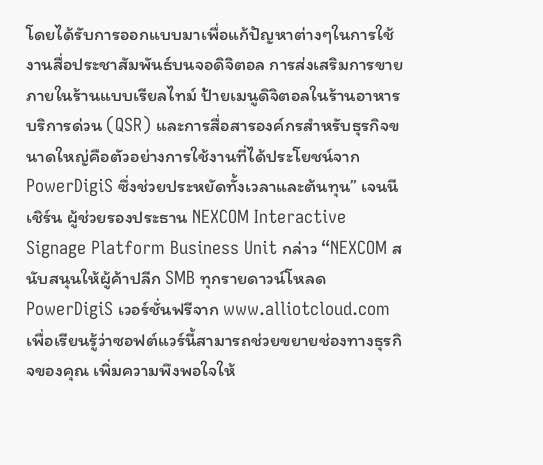โดยได้รับการออกแบบมาเพื่อแก้ปัญหาต่างๆในการใช้งานสื่อประชาสัมพันธ์บนจอดิจิตอล การส่งเสริมการขายภายในร้านแบบเรียลไทม์ ป้ายเมนูดิจิตอลในร้านอาหารบริการด่วน (QSR) และการสื่อสารองค์กรสำหรับธุรกิจขนาดใหญ่คือตัวอย่างการใช้งานที่ได้ประโยชน์จาก PowerDigiS ซึ่งช่วยประหยัดทั้งเวลาและต้นทุน” เจนนี เชิร์น ผู้ช่วยรองประธาน NEXCOM Interactive Signage Platform Business Unit กล่าว “NEXCOM สนับสนุนให้ผู้ค้าปลีก SMB ทุกรายดาวน์โหลด PowerDigiS เวอร์ชั่นฟรีจาก www.alliotcloud.com เพื่อเรียนรู้ว่าซอฟต์แวร์นี้สามารถช่วยขยายช่องทางธุรกิจของคุณ เพิ่มความพึงพอใจให้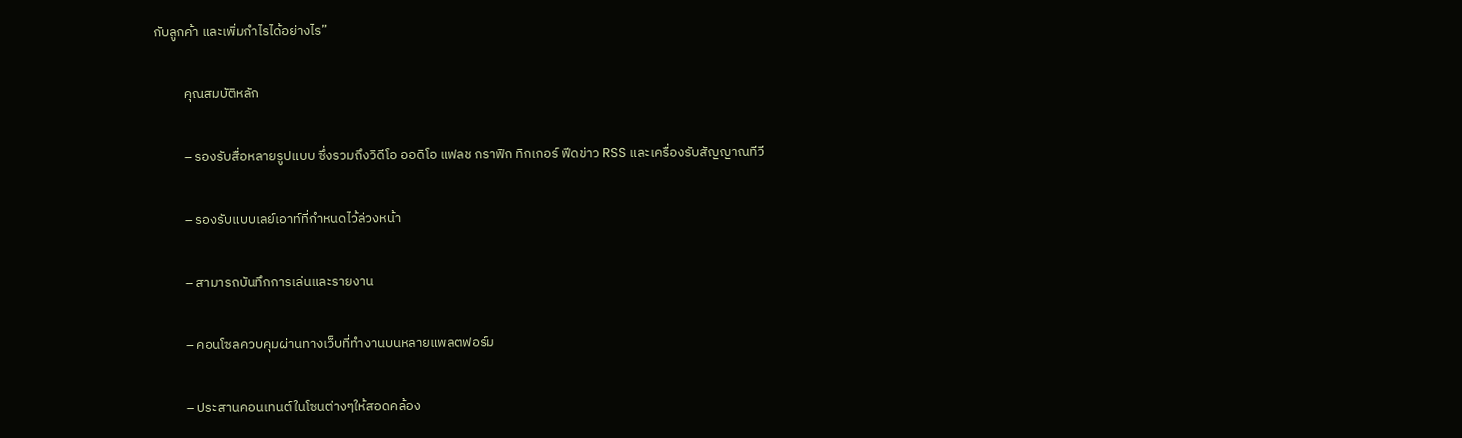กับลูกค้า และเพิ่มกำไรได้อย่างไร”

          คุณสมบัติหลัก

          – รองรับสื่อหลายรูปแบบ ซึ่งรวมถึงวิดีโอ ออดิโอ แฟลช กราฟิก ทิกเกอร์ ฟีดข่าว RSS และเครื่องรับสัญญาณทีวี

          – รองรับแบบเลย์เอาท์ที่กำหนดไว้ล่วงหน้า

          – สามารถบันทึกการเล่นและรายงาน

          – คอนโซลควบคุมผ่านทางเว็บที่ทำงานบนหลายแพลตฟอร์ม

          – ประสานคอนเทนต์ในโซนต่างๆให้สอดคล้อง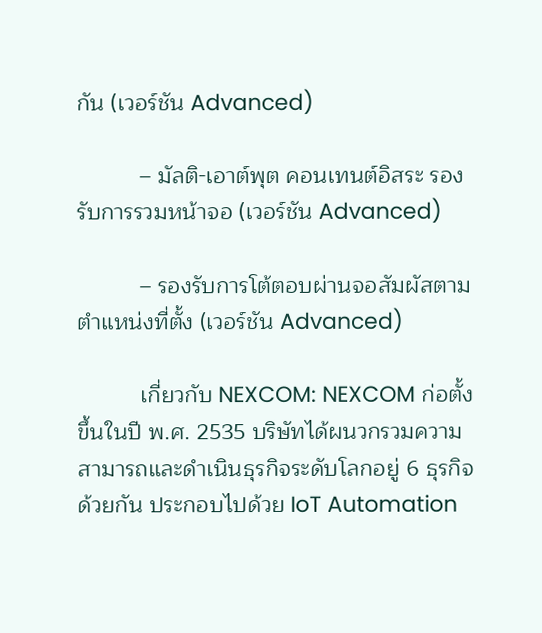กัน (เวอร์ชัน Advanced)

          – มัลติ-เอาต์พุต คอนเทนต์อิสระ รองรับการรวมหน้าจอ (เวอร์ชัน Advanced)

          – รองรับการโต้ตอบผ่านจอสัมผัสตามตำแหน่งที่ตั้ง (เวอร์ชัน Advanced)

          เกี่ยวกับ NEXCOM: NEXCOM ก่อตั้งขึ้นในปี พ.ศ. 2535 บริษัทได้ผนวกรวมความสามารถและดำเนินธุรกิจระดับโลกอยู่ 6 ธุรกิจด้วยกัน ประกอบไปด้วย IoT Automation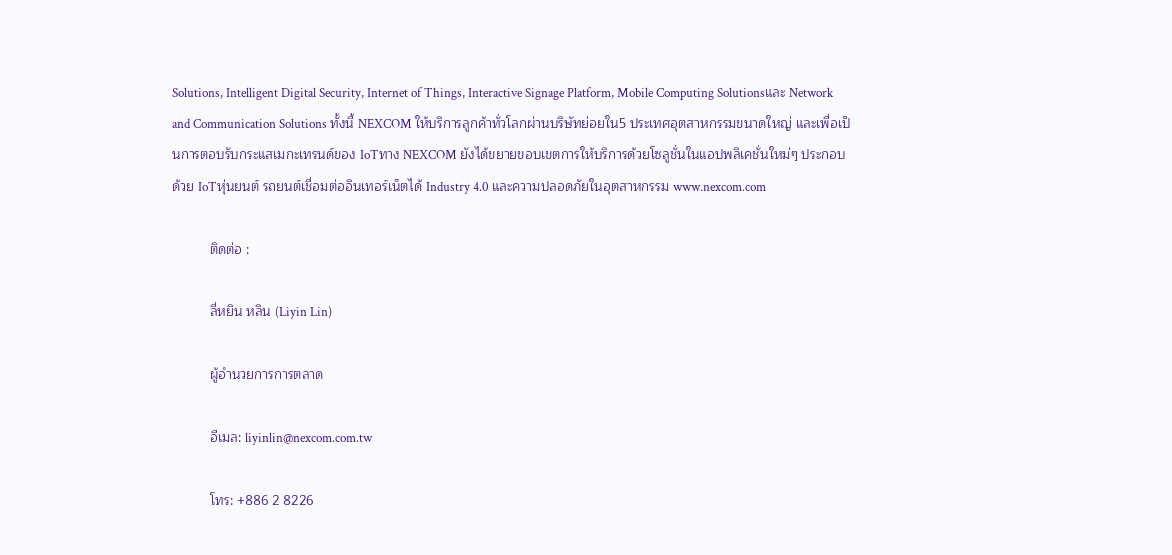Solutions, Intelligent Digital Security, Internet of Things, Interactive Signage Platform, Mobile Computing Solutionsและ Network and Communication Solutions ทั้งนี้ NEXCOM ให้บริการลูกค้าทั่วโลกผ่านบริษัทย่อยใน5 ประเทศอุตสาหกรรมขนาดใหญ่ และเพื่อเป็นการตอบรับกระแสเมกะเทรนด์ของ IoTทาง NEXCOM ยังได้ขยายขอบเขตการให้บริการด้วยโซลูชั่นในแอปพลิเคชั่นใหม่ๆ ประกอบด้วย IoTหุ่นยนต์ รถยนต์เชื่อมต่ออินเทอร์เน็ตได้ Industry 4.0 และความปลอดภัยในอุตสาหกรรม www.nexcom.com

          ติดต่อ :

          ลี่หยิน หลิน (Liyin Lin)

          ผู้อำนวยการการตลาด

          อีเมล: liyinlin@nexcom.com.tw

          โทร: +886 2 8226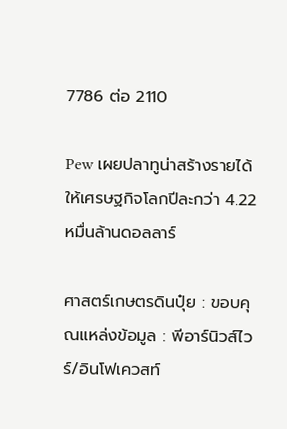7786 ต่อ 2110

Pew เผยปลาทูน่าสร้างรายได้ให้เศรษฐกิจโลกปีละกว่า 4.22 หมื่นล้านดอลลาร์

ศาสตร์เกษตรดินปุ๋ย : ขอบคุณแหล่งข้อมูล : พีอาร์นิวส์ไวร์/อินโฟเควสท์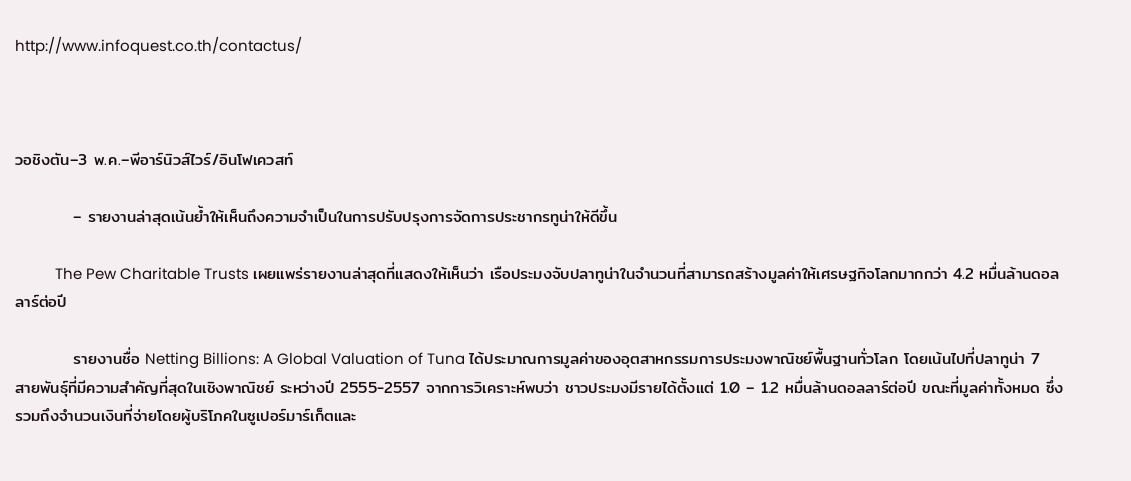http://www.infoquest.co.th/contactus/



วอชิงตัน–3 พ.ค.–พีอาร์นิวส์ไวร์/อินโฟเควสท์

          – รายงานล่าสุดเน้นย้ำให้เห็นถึงความจำเป็นในการปรับปรุงการจัดการประชากรทูน่าให้ดีขึ้น

          The Pew Charitable Trusts เผยแพร่รายงานล่าสุดที่แสดงให้เห็นว่า เรือประมงจับปลาทูน่าในจำนวนที่สามารถสร้างมูลค่าให้เศรษฐกิจโลกมากกว่า 4.2 หมื่นล้านดอลลาร์ต่อปี

          รายงานชื่อ Netting Billions: A Global Valuation of Tuna ได้ประมาณการมูลค่าของอุตสาหกรรมการประมงพาณิชย์พื้นฐานทั่วโลก โดยเน้นไปที่ปลาทูน่า 7 สายพันธุ์ที่มีความสำคัญที่สุดในเชิงพาณิชย์ ระหว่างปี 2555-2557 จากการวิเคราะห์พบว่า ชาวประมงมีรายได้ตั้งแต่ 1.0 – 1.2 หมื่นล้านดอลลาร์ต่อปี ขณะที่มูลค่าทั้งหมด ซึ่งรวมถึงจำนวนเงินที่จ่ายโดยผู้บริโภคในซูเปอร์มาร์เก็ตและ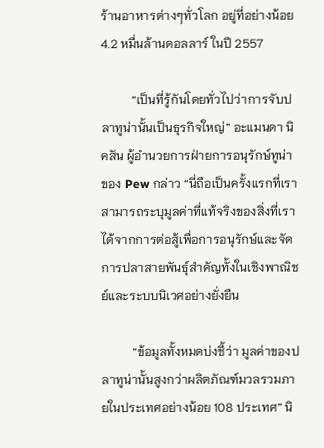ร้านอาหารต่างๆทั่วโลก อยู่ที่อย่างน้อย 4.2 หมื่นล้านดอลลาร์ ในปี 2557

          “เป็นที่รู้กันโดยทั่วไปว่าการจับปลาทูน่านั้นเป็นธุรกิจใหญ่” อะแมนดา นิคสัน ผู้อำนวยการฝ่ายการอนุรักษ์ทูน่าของ Pew กล่าว “นี่ถือเป็นครั้งแรกที่เราสามารถระบุมูลค่าที่แท้จริงของสิ่งที่เราได้จากการต่อสู้เพื่อการอนุรักษ์และจัดการปลาสายพันธุ์สำคัญทั้งในเชิงพาณิชย์และระบบนิเวศอย่างยั่งยืน

          “ข้อมูลทั้งหมดบ่งชี้ว่า มูลค่าของปลาทูน่านั้นสูงกว่าผลิตภัณฑ์มวลรวมภายในประเทศอย่างน้อย 108 ประเทศ” นิ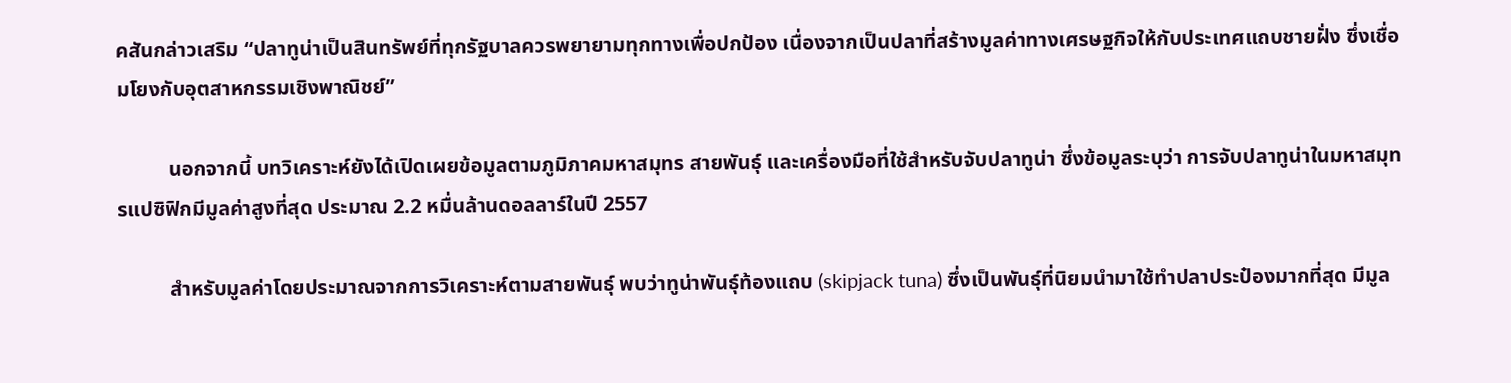คสันกล่าวเสริม “ปลาทูน่าเป็นสินทรัพย์ที่ทุกรัฐบาลควรพยายามทุกทางเพื่อปกป้อง เนื่องจากเป็นปลาที่สร้างมูลค่าทางเศรษฐกิจให้กับประเทศแถบชายฝั่ง ซึ่งเชื่อมโยงกับอุตสาหกรรมเชิงพาณิชย์”

          นอกจากนี้ บทวิเคราะห์ยังได้เปิดเผยข้อมูลตามภูมิภาคมหาสมุทร สายพันธุ์ และเครื่องมือที่ใช้สำหรับจับปลาทูน่า ซึ่งข้อมูลระบุว่า การจับปลาทูน่าในมหาสมุทรแปซิฟิกมีมูลค่าสูงที่สุด ประมาณ 2.2 หมื่นล้านดอลลาร์ในปี 2557

          สำหรับมูลค่าโดยประมาณจากการวิเคราะห์ตามสายพันธุ์ พบว่าทูน่าพันธุ์ท้องแถบ (skipjack tuna) ซึ่งเป็นพันธุ์ที่นิยมนำมาใช้ทำปลาประป๋องมากที่สุด มีมูล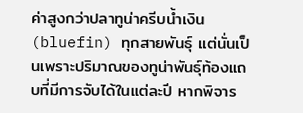ค่าสูงกว่าปลาทูน่าครีบน้ำเงิน (bluefin) ทุกสายพันธุ์ แต่นั่นเป็นเพราะปริมาณของทูน่าพันธุ์ท้องแถบที่มีการจับได้ในแต่ละปี หากพิจาร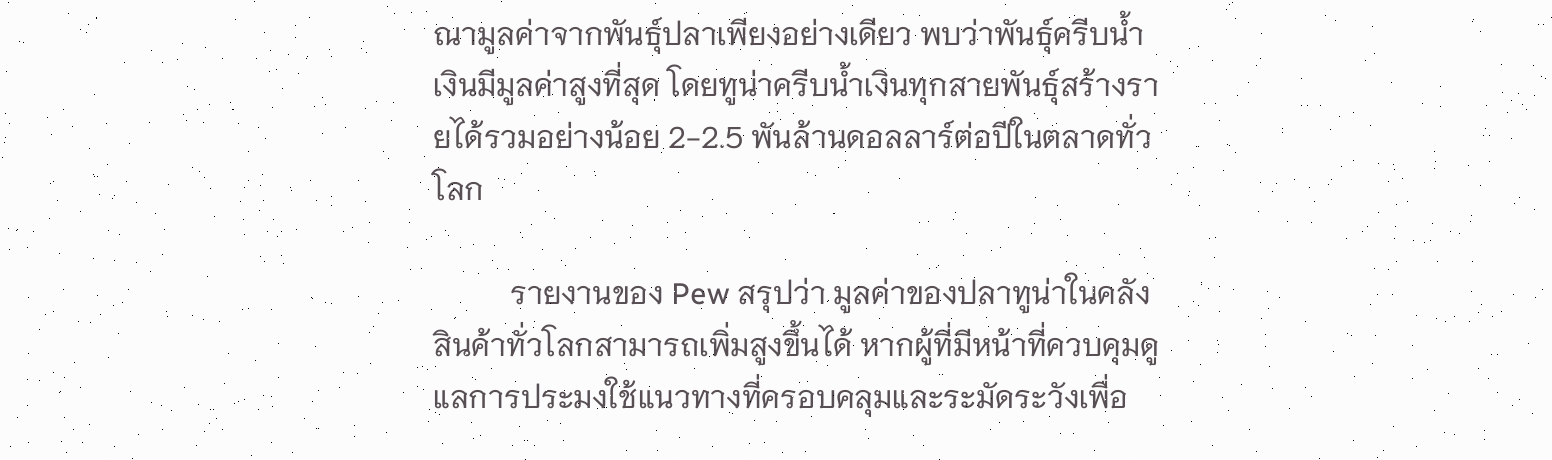ณามูลค่าจากพันธุ์ปลาเพียงอย่างเดียว พบว่าพันธุ์ครีบน้ำเงินมีมูลค่าสูงที่สุด โดยทูน่าครีบน้ำเงินทุกสายพันธุ์สร้างรายได้รวมอย่างน้อย 2-2.5 พันล้านดอลลาร์ต่อปีในตลาดทั่วโลก

          รายงานของ Pew สรุปว่า มูลค่าของปลาทูน่าในคลังสินค้าทั่วโลกสามารถเพิ่มสูงขึ้นได้ หากผู้ที่มีหน้าที่ควบคุมดูแลการประมงใช้แนวทางที่ครอบคลุมและระมัดระวังเพื่อ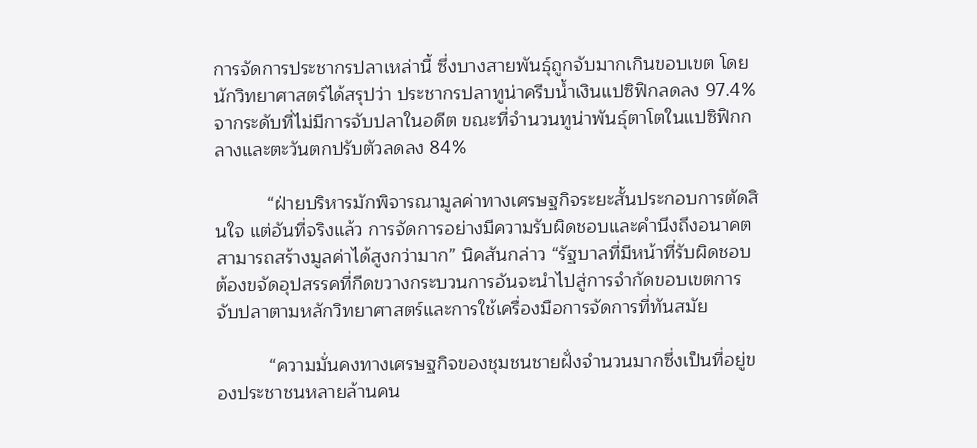การจัดการประชากรปลาเหล่านี้ ซึ่งบางสายพันธุ์ถูกจับมากเกินขอบเขต โดยนักวิทยาศาสตร์ได้สรุปว่า ประชากรปลาทูน่าครีบน้ำเงินแปซิฟิกลดลง 97.4% จากระดับที่ไม่มีการจับปลาในอดีต ขณะที่จำนวนทูน่าพันธุ์ตาโตในแปซิฟิกกลางและตะวันตกปรับตัวลดลง 84%

          “ฝ่ายบริหารมักพิจารณามูลค่าทางเศรษฐกิจระยะสั้นประกอบการตัดสินใจ แต่อันที่จริงแล้ว การจัดการอย่างมีความรับผิดชอบและคำนึงถึงอนาคตสามารถสร้างมูลค่าได้สูงกว่ามาก” นิคสันกล่าว “รัฐบาลที่มีหน้าที่รับผิดชอบต้องขจัดอุปสรรคที่กีดขวางกระบวนการอันจะนำไปสู่การจำกัดขอบเขตการจับปลาตามหลักวิทยาศาสตร์และการใช้เครื่องมือการจัดการที่ทันสมัย

          “ความมั่นคงทางเศรษฐกิจของชุมชนชายฝั่งจำนวนมากซึ่งเป็นที่อยู่ของประชาชนหลายล้านคน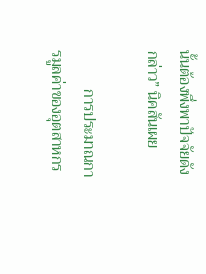นั้นต้องพึ่งพาปัจจัยดังกล่าว” นิคสันเผย

          การประมาณการมูลค่าของอุตสาหกร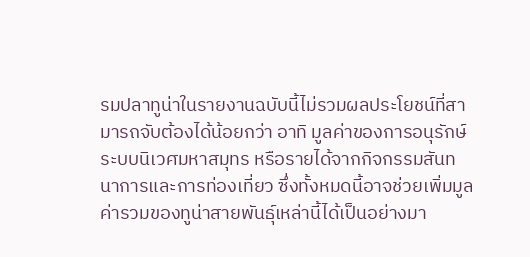รมปลาทูน่าในรายงานฉบับนี้ไม่รวมผลประโยชน์ที่สามารถจับต้องได้น้อยกว่า อาทิ มูลค่าของการอนุรักษ์ระบบนิเวศมหาสมุทร หรือรายได้จากกิจกรรมสันทนาการและการท่องเที่ยว ซึ่งทั้งหมดนี้อาจช่วยเพิ่มมูลค่ารวมของทูน่าสายพันธุ์เหล่านี้ได้เป็นอย่างมา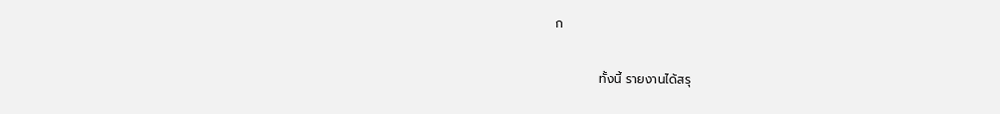ก

          ทั้งนี้ รายงานได้สรุ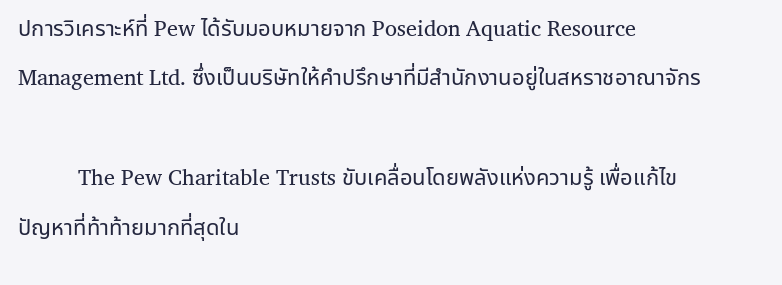ปการวิเคราะห์ที่ Pew ได้รับมอบหมายจาก Poseidon Aquatic Resource Management Ltd. ซึ่งเป็นบริษัทให้คำปรึกษาที่มีสำนักงานอยู่ในสหราชอาณาจักร

          The Pew Charitable Trusts ขับเคลื่อนโดยพลังแห่งความรู้ เพื่อแก้ไขปัญหาที่ท้าท้ายมากที่สุดใน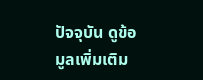ปัจจุบัน ดูข้อมูลเพิ่มเติม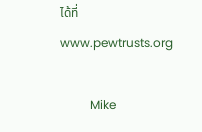ได้ที่www.pewtrusts.org

          Mike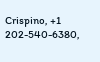Crispino, +1 202-540-6380,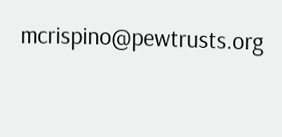mcrispino@pewtrusts.org